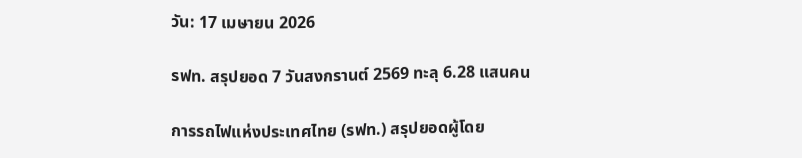วัน: 17 เมษายน 2026

รฟท. สรุปยอด 7 วันสงกรานต์ 2569 ทะลุ 6.28 แสนคน

การรถไฟแห่งประเทศไทย (รฟท.) สรุปยอดผู้โดย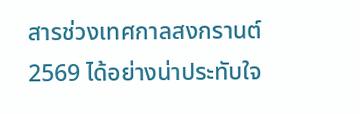สารช่วงเทศกาลสงกรานต์ 2569 ได้อย่างน่าประทับใจ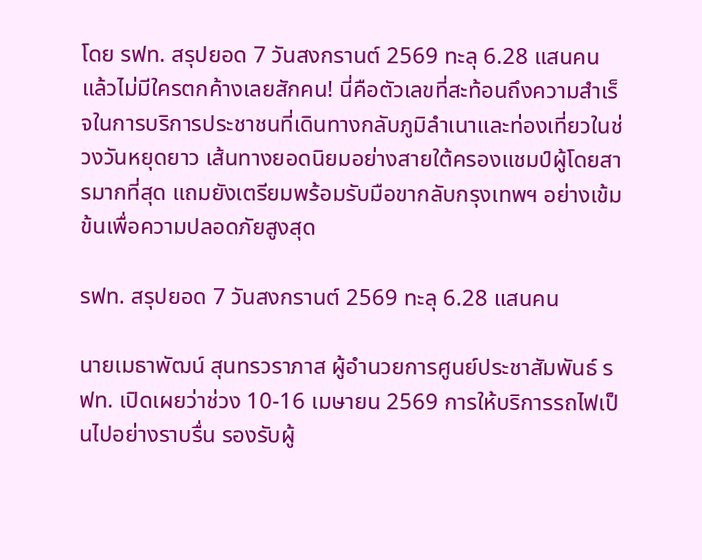โดย รฟท. สรุปยอด 7 วันสงกรานต์ 2569 ทะลุ 6.28 แสนคน แล้วไม่มีใครตกค้างเลยสักคน! นี่คือตัวเลขที่สะท้อนถึงความสำเร็จในการบริการประชาชนที่เดินทางกลับภูมิลำเนาและท่องเที่ยวในช่วงวันหยุดยาว เส้นทางยอดนิยมอย่างสายใต้ครองแชมป์ผู้โดยสารมากที่สุด แถมยังเตรียมพร้อมรับมือขากลับกรุงเทพฯ อย่างเข้มข้นเพื่อความปลอดภัยสูงสุด

รฟท. สรุปยอด 7 วันสงกรานต์ 2569 ทะลุ 6.28 แสนคน

นายเมธาพัฒน์ สุนทรวราภาส ผู้อำนวยการศูนย์ประชาสัมพันธ์ รฟท. เปิดเผยว่าช่วง 10-16 เมษายน 2569 การให้บริการรถไฟเป็นไปอย่างราบรื่น รองรับผู้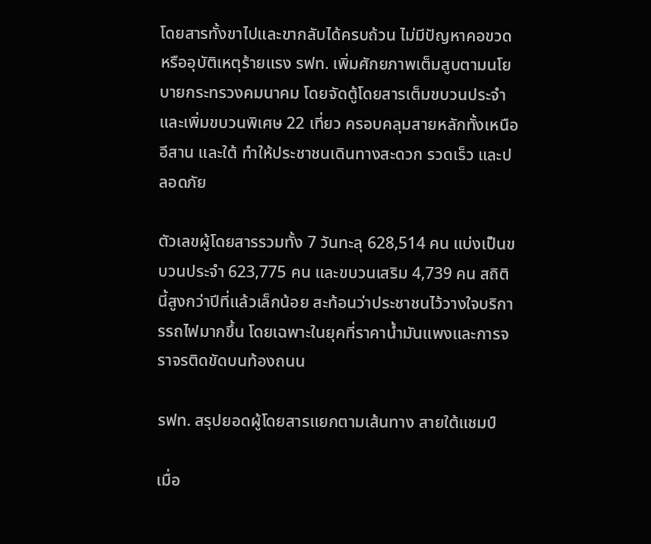โดยสารทั้งขาไปและขากลับได้ครบถ้วน ไม่มีปัญหาคอขวดหรืออุบัติเหตุร้ายแรง รฟท. เพิ่มศักยภาพเต็มสูบตามนโยบายกระทรวงคมนาคม โดยจัดตู้โดยสารเต็มขบวนประจำและเพิ่มขบวนพิเศษ 22 เที่ยว ครอบคลุมสายหลักทั้งเหนือ อีสาน และใต้ ทำให้ประชาชนเดินทางสะดวก รวดเร็ว และปลอดภัย

ตัวเลขผู้โดยสารรวมทั้ง 7 วันทะลุ 628,514 คน แบ่งเป็นขบวนประจำ 623,775 คน และขบวนเสริม 4,739 คน สถิตินี้สูงกว่าปีที่แล้วเล็กน้อย สะท้อนว่าประชาชนไว้วางใจบริการรถไฟมากขึ้น โดยเฉพาะในยุคที่ราคาน้ำมันแพงและการจราจรติดขัดบนท้องถนน

รฟท. สรุปยอดผู้โดยสารแยกตามเส้นทาง สายใต้แชมป์

เมื่อ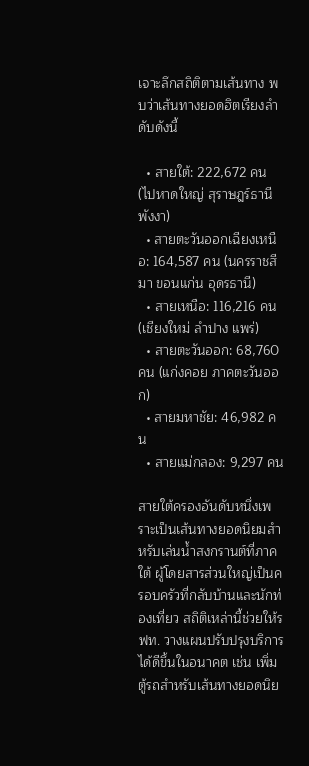เจาะลึกสถิติตามเส้นทาง พบว่าเส้นทางยอดฮิตเรียงลำดับดังนี้

  • สายใต้: 222,672 คน (ไปหาดใหญ่ สุราษฎร์ธานี พังงา)
  • สายตะวันออกเฉียงเหนือ: 164,587 คน (นครราชสีมา ขอนแก่น อุดรธานี)
  • สายเหนือ: 116,216 คน (เชียงใหม่ ลำปาง แพร่)
  • สายตะวันออก: 68,760 คน (แก่งคอย ภาคตะวันออก)
  • สายมหาชัย: 46,982 คน
  • สายแม่กลอง: 9,297 คน

สายใต้ครองอันดับหนึ่งเพราะเป็นเส้นทางยอดนิยมสำหรับเล่นน้ำสงกรานต์ที่ภาคใต้ ผู้โดยสารส่วนใหญ่เป็นครอบครัวที่กลับบ้านและนักท่องเที่ยว สถิติเหล่านี้ช่วยให้รฟท. วางแผนปรับปรุงบริการได้ดีขึ้นในอนาคต เช่น เพิ่มตู้รถสำหรับเส้นทางยอดนิย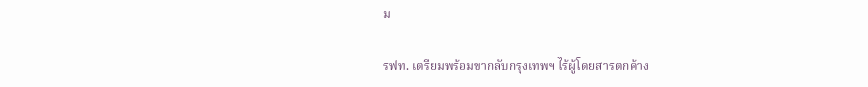ม

รฟท. เตรียมพร้อมขากลับกรุงเทพฯ ไร้ผู้โดยสารตกค้าง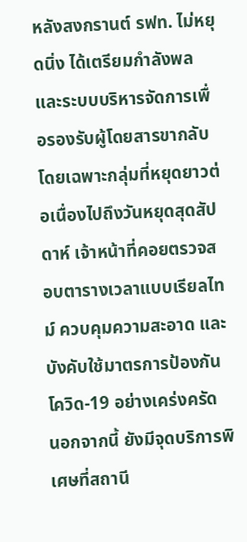หลังสงกรานต์ รฟท. ไม่หยุดนิ่ง ได้เตรียมกำลังพลและระบบบริหารจัดการเพื่อรองรับผู้โดยสารขากลับ โดยเฉพาะกลุ่มที่หยุดยาวต่อเนื่องไปถึงวันหยุดสุดสัปดาห์ เจ้าหน้าที่คอยตรวจสอบตารางเวลาแบบเรียลไทม์ ควบคุมความสะอาด และบังคับใช้มาตรการป้องกันโควิด-19 อย่างเคร่งครัด นอกจากนี้ ยังมีจุดบริการพิเศษที่สถานี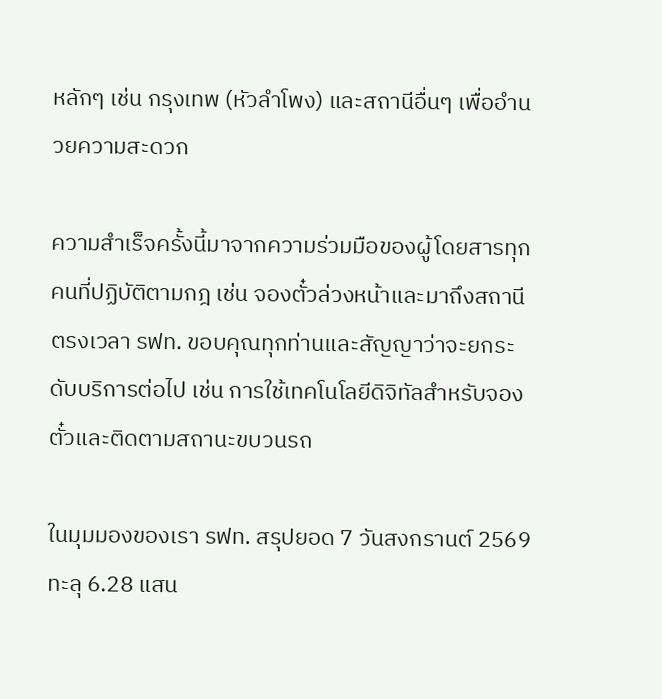หลักๆ เช่น กรุงเทพ (หัวลำโพง) และสถานีอื่นๆ เพื่ออำนวยความสะดวก

ความสำเร็จครั้งนี้มาจากความร่วมมือของผู้โดยสารทุกคนที่ปฏิบัติตามกฎ เช่น จองตั๋วล่วงหน้าและมาถึงสถานีตรงเวลา รฟท. ขอบคุณทุกท่านและสัญญาว่าจะยกระดับบริการต่อไป เช่น การใช้เทคโนโลยีดิจิทัลสำหรับจองตั๋วและติดตามสถานะขบวนรถ

ในมุมมองของเรา รฟท. สรุปยอด 7 วันสงกรานต์ 2569 ทะลุ 6.28 แสน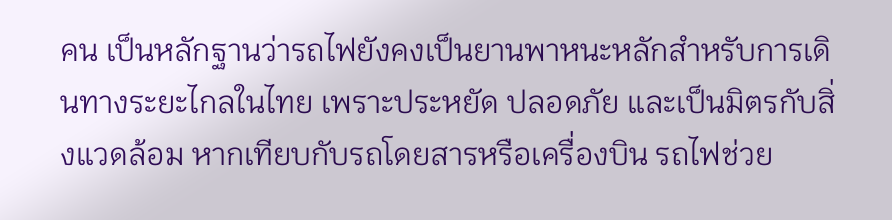คน เป็นหลักฐานว่ารถไฟยังคงเป็นยานพาหนะหลักสำหรับการเดินทางระยะไกลในไทย เพราะประหยัด ปลอดภัย และเป็นมิตรกับสิ่งแวดล้อม หากเทียบกับรถโดยสารหรือเครื่องบิน รถไฟช่วย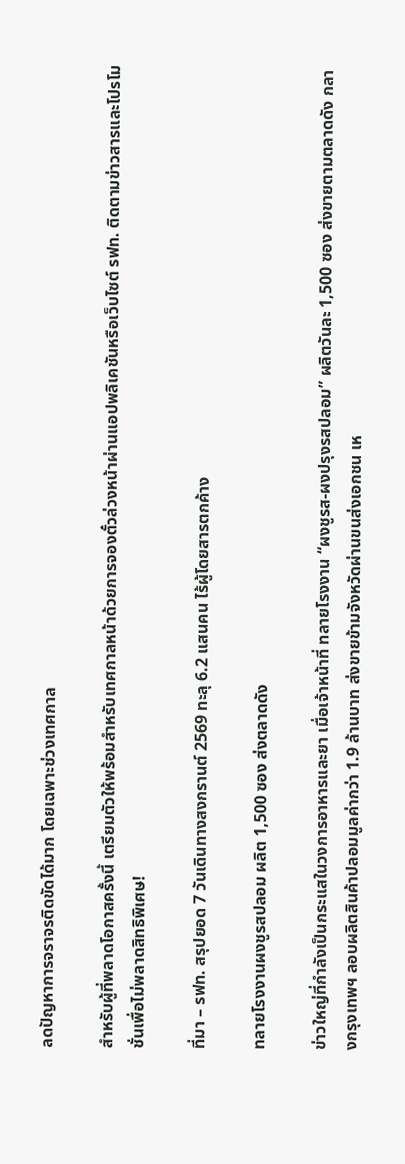ลดปัญหาการจราจรติดขัดได้มาก โดยเฉพาะช่วงเทศกาล

สำหรับผู้ที่พลาดโอกาสครั้งนี้ เตรียมตัวให้พร้อมสำหรับเทศกาลหน้าด้วยการจองตั๋วล่วงหน้าผ่านแอปพลิเคชันหรือเว็บไซต์ รฟท. ติดตามข่าวสารและโปรโมชั่นเพื่อไม่พลาดสิทธิพิเศษ!

ที่มา – รฟท. สรุปยอด 7 วันเดินทางสงกรานต์ 2569 ทะลุ 6.2 แสนคน ไร้ผู้โดยสารตกค้าง

ทลายโรงงานผงชูรสปลอม ผลิต 1,500 ซอง ส่งตลาดดัง

ข่าวใหญ่ที่กำลังเป็นกระแสในวงการอาหารและยา เมื่อเจ้าหน้าที่ ทลายโรงงาน “ผงชูรส-ผงปรุงรสปลอม” ผลิตวันละ 1,500 ซอง ส่งขายตามตลาดดัง กลางกรุงเทพฯ ลอบผลิตสินค้าปลอมมูลค่ากว่า 1.9 ล้านบาท ส่งขายข้ามจังหวัดผ่านขนส่งเอกชน เห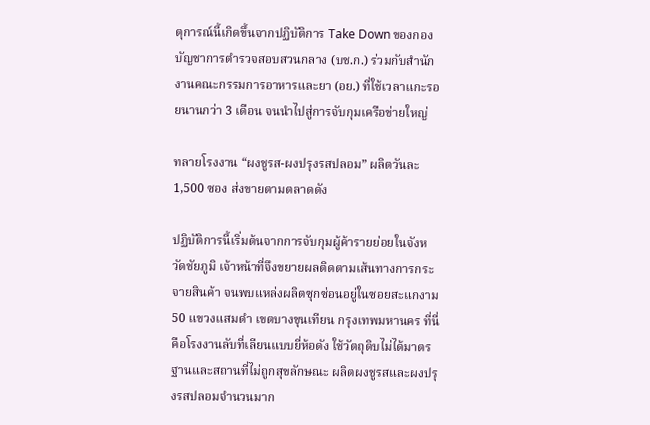ตุการณ์นี้เกิดขึ้นจากปฏิบัติการ Take Down ของกองบัญชาการตำรวจสอบสวนกลาง (บช.ก.) ร่วมกับสำนักงานคณะกรรมการอาหารและยา (อย.) ที่ใช้เวลาแกะรอยนานกว่า 3 เดือน จนนำไปสู่การจับกุมเครือข่ายใหญ่

ทลายโรงงาน “ผงชูรส-ผงปรุงรสปลอม” ผลิตวันละ 1,500 ซอง ส่งขายตามตลาดดัง

ปฏิบัติการนี้เริ่มต้นจากการจับกุมผู้ค้ารายย่อยในจังหวัดชัยภูมิ เจ้าหน้าที่จึงขยายผลติดตามเส้นทางการกระจายสินค้า จนพบแหล่งผลิตซุกซ่อนอยู่ในซอยสะแกงาม 50 แขวงแสมดำ เขตบางขุนเทียน กรุงเทพมหานคร ที่นี่คือโรงงานลับที่เลียนแบบยี่ห้อดัง ใช้วัตถุดิบไม่ได้มาตรฐานและสถานที่ไม่ถูกสุขลักษณะ ผลิตผงชูรสและผงปรุงรสปลอมจำนวนมาก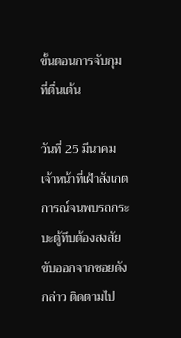ขั้นตอนการจับกุมที่ตื่นเต้น

วันที่ 25 มีนาคม เจ้าหน้าที่เฝ้าสังเกตการณ์จนพบรถกระบะตู้ทึบต้องสงสัยขับออกจากซอยดังกล่าว ติดตามไป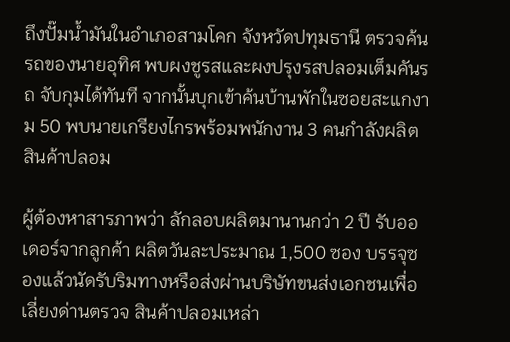ถึงปั๊มน้ำมันในอำเภอสามโคก จังหวัดปทุมธานี ตรวจค้นรถของนายอุทิศ พบผงชูรสและผงปรุงรสปลอมเต็มคันรถ จับกุมได้ทันที จากนั้นบุกเข้าค้นบ้านพักในซอยสะแกงาม 50 พบนายเกรียงไกรพร้อมพนักงาน 3 คนกำลังผลิตสินค้าปลอม

ผู้ต้องหาสารภาพว่า ลักลอบผลิตมานานกว่า 2 ปี รับออเดอร์จากลูกค้า ผลิตวันละประมาณ 1,500 ซอง บรรจุซองแล้วนัดรับริมทางหรือส่งผ่านบริษัทขนส่งเอกชนเพื่อเลี่ยงด่านตรวจ สินค้าปลอมเหล่า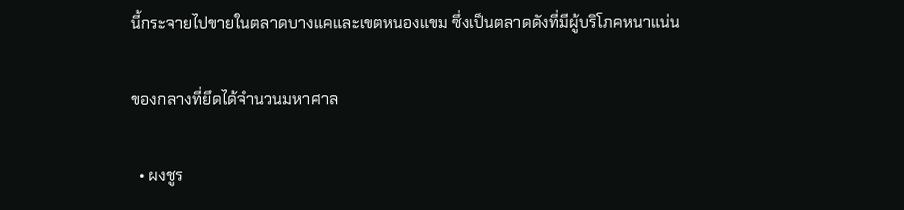นี้กระจายไปขายในตลาดบางแคและเขตหนองแขม ซึ่งเป็นตลาดดังที่มีผู้บริโภคหนาแน่น

ของกลางที่ยึดได้จำนวนมหาศาล

  • ผงชูร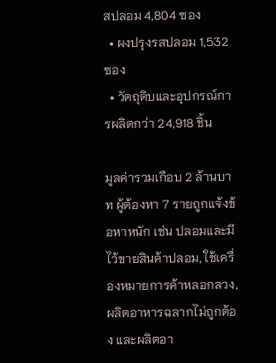สปลอม 4,804 ซอง
  • ผงปรุงรสปลอม 1,532 ซอง
  • วัตถุดิบและอุปกรณ์การผลิตกว่า 24,918 ชิ้น

มูลค่ารวมเกือบ 2 ล้านบาท ผู้ต้องหา 7 รายถูกแจ้งข้อหาหนัก เช่น ปลอมและมีไว้ขายสินค้าปลอม, ใช้เครื่องหมายการค้าหลอกลวง, ผลิตอาหารฉลากไม่ถูกต้อง และผลิตอา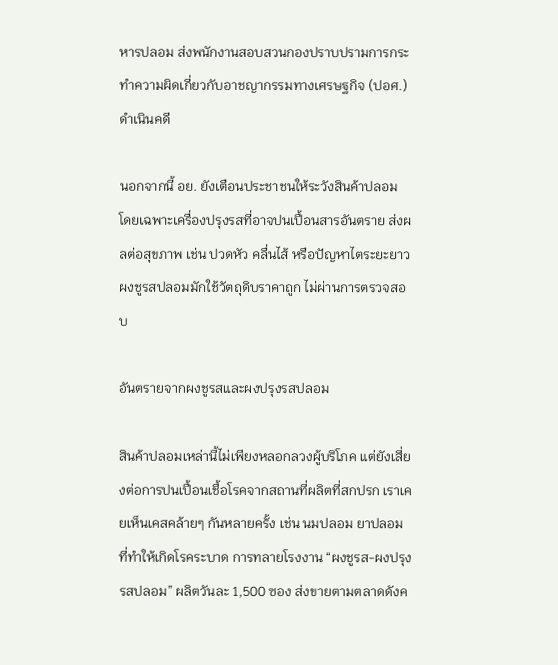หารปลอม ส่งพนักงานสอบสวนกองปราบปรามการกระทำความผิดเกี่ยวกับอาชญากรรมทางเศรษฐกิจ (ปอศ.) ดำเนินคดี

นอกจากนี้ อย. ยังเตือนประชาชนให้ระวังสินค้าปลอม โดยเฉพาะเครื่องปรุงรสที่อาจปนเปื้อนสารอันตราย ส่งผลต่อสุขภาพ เช่น ปวดหัว คลื่นไส้ หรือปัญหาไตระยะยาว ผงชูรสปลอมมักใช้วัตถุดิบราคาถูก ไม่ผ่านการตรวจสอบ

อันตรายจากผงชูรสและผงปรุงรสปลอม

สินค้าปลอมเหล่านี้ไม่เพียงหลอกลวงผู้บริโภค แต่ยังเสี่ยงต่อการปนเปื้อนเชื้อโรคจากสถานที่ผลิตที่สกปรก เราเคยเห็นเคสคล้ายๆ กันหลายครั้ง เช่น นมปลอม ยาปลอม ที่ทำให้เกิดโรคระบาด การทลายโรงงาน “ผงชูรส-ผงปรุงรสปลอม” ผลิตวันละ 1,500 ซอง ส่งขายตามตลาดดังค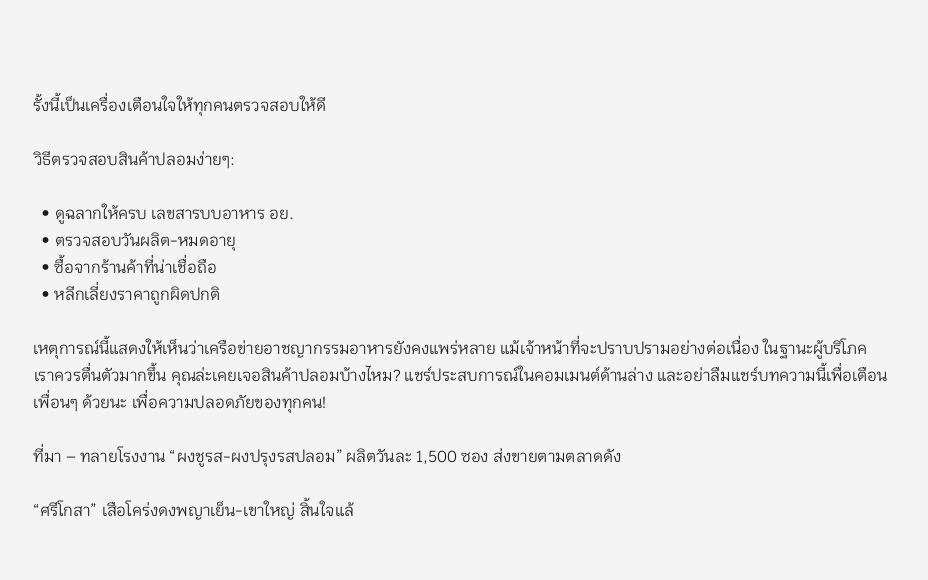รั้งนี้เป็นเครื่องเตือนใจให้ทุกคนตรวจสอบให้ดี

วิธีตรวจสอบสินค้าปลอมง่ายๆ:

  • ดูฉลากให้ครบ เลขสารบบอาหาร อย.
  • ตรวจสอบวันผลิต-หมดอายุ
  • ซื้อจากร้านค้าที่น่าเชื่อถือ
  • หลีกเลี่ยงราคาถูกผิดปกติ

เหตุการณ์นี้แสดงให้เห็นว่าเครือข่ายอาชญากรรมอาหารยังคงแพร่หลาย แม้เจ้าหน้าที่จะปราบปรามอย่างต่อเนื่อง ในฐานะผู้บริโภค เราควรตื่นตัวมากขึ้น คุณล่ะเคยเจอสินค้าปลอมบ้างไหม? แชร์ประสบการณ์ในคอมเมนต์ด้านล่าง และอย่าลืมแชร์บทความนี้เพื่อเตือนเพื่อนๆ ด้วยนะ เพื่อความปลอดภัยของทุกคน!

ที่มา – ทลายโรงงาน “ผงชูรส-ผงปรุงรสปลอม” ผลิตวันละ 1,500 ซอง ส่งขายตามตลาดดัง

“ศรีโกสา” เสือโคร่งดงพญาเย็น-เขาใหญ่ สิ้นใจแล้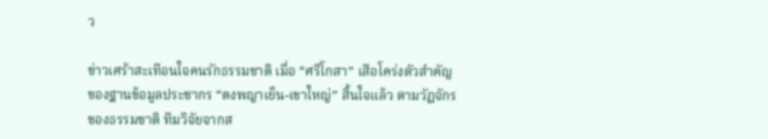ว

ข่าวเศร้าสะเทือนใจคนรักธรรมชาติ เมื่อ “ศรีโกสา” เสือโคร่งตัวสำคัญของฐานข้อมูลประชากร “ดงพญาเย็น-เขาใหญ่” สิ้นใจแล้ว ตามวัฏจักรของธรรมชาติ ทีมวิจัยจากส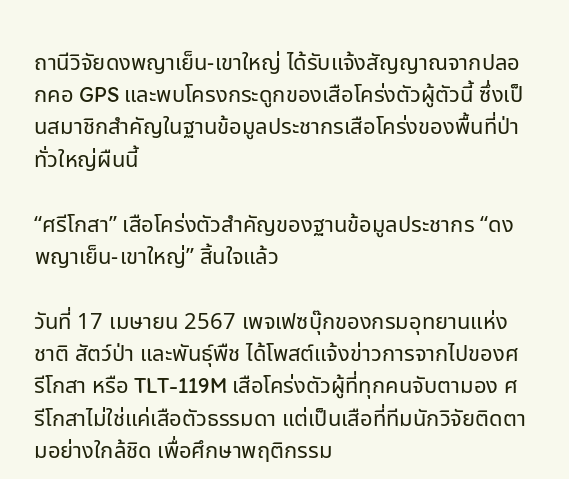ถานีวิจัยดงพญาเย็น-เขาใหญ่ ได้รับแจ้งสัญญาณจากปลอกคอ GPS และพบโครงกระดูกของเสือโคร่งตัวผู้ตัวนี้ ซึ่งเป็นสมาชิกสำคัญในฐานข้อมูลประชากรเสือโคร่งของพื้นที่ป่าทั่วใหญ่ผืนนี้

“ศรีโกสา” เสือโคร่งตัวสำคัญของฐานข้อมูลประชากร “ดงพญาเย็น-เขาใหญ่” สิ้นใจแล้ว

วันที่ 17 เมษายน 2567 เพจเฟซบุ๊กของกรมอุทยานแห่งชาติ สัตว์ป่า และพันธุ์พืช ได้โพสต์แจ้งข่าวการจากไปของศรีโกสา หรือ TLT-119M เสือโคร่งตัวผู้ที่ทุกคนจับตามอง ศรีโกสาไม่ใช่แค่เสือตัวธรรมดา แต่เป็นเสือที่ทีมนักวิจัยติดตามอย่างใกล้ชิด เพื่อศึกษาพฤติกรรม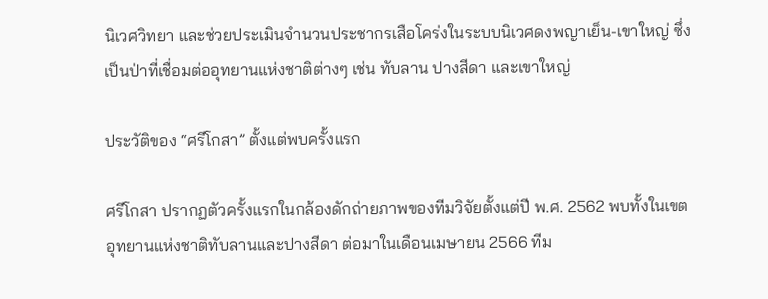นิเวศวิทยา และช่วยประเมินจำนวนประชากรเสือโคร่งในระบบนิเวศดงพญาเย็น-เขาใหญ่ ซึ่งเป็นป่าที่เชื่อมต่ออุทยานแห่งชาติต่างๆ เช่น ทับลาน ปางสีดา และเขาใหญ่

ประวัติของ “ศรีโกสา” ตั้งแต่พบครั้งแรก

ศรีโกสา ปรากฏตัวครั้งแรกในกล้องดักถ่ายภาพของทีมวิจัยตั้งแต่ปี พ.ศ. 2562 พบทั้งในเขตอุทยานแห่งชาติทับลานและปางสีดา ต่อมาในเดือนเมษายน 2566 ทีม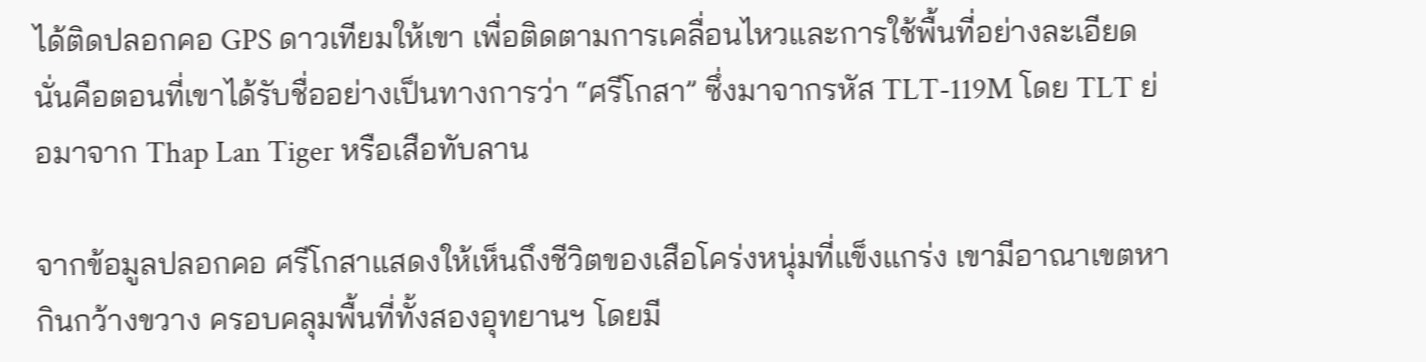ได้ติดปลอกคอ GPS ดาวเทียมให้เขา เพื่อติดตามการเคลื่อนไหวและการใช้พื้นที่อย่างละเอียด นั่นคือตอนที่เขาได้รับชื่ออย่างเป็นทางการว่า “ศรีโกสา” ซึ่งมาจากรหัส TLT-119M โดย TLT ย่อมาจาก Thap Lan Tiger หรือเสือทับลาน

จากข้อมูลปลอกคอ ศรีโกสาแสดงให้เห็นถึงชีวิตของเสือโคร่งหนุ่มที่แข็งแกร่ง เขามีอาณาเขตหากินกว้างขวาง ครอบคลุมพื้นที่ทั้งสองอุทยานฯ โดยมี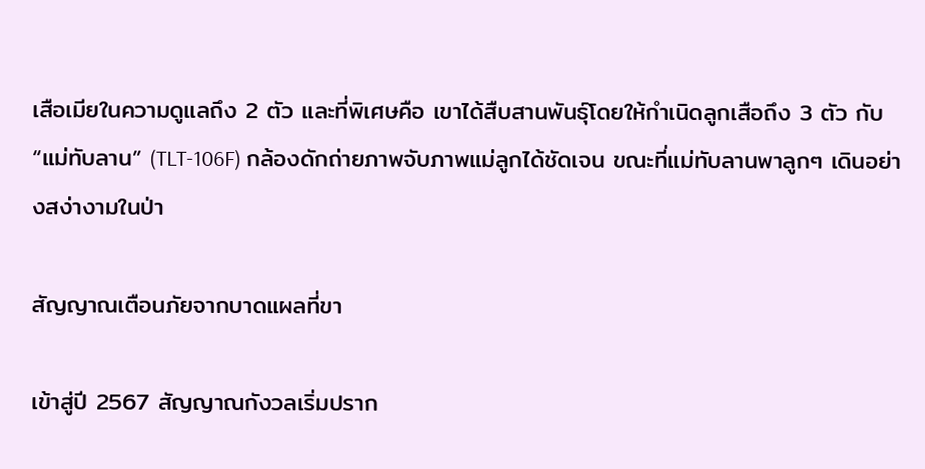เสือเมียในความดูแลถึง 2 ตัว และที่พิเศษคือ เขาได้สืบสานพันธุ์โดยให้กำเนิดลูกเสือถึง 3 ตัว กับ “แม่ทับลาน” (TLT-106F) กล้องดักถ่ายภาพจับภาพแม่ลูกได้ชัดเจน ขณะที่แม่ทับลานพาลูกๆ เดินอย่างสง่างามในป่า

สัญญาณเตือนภัยจากบาดแผลที่ขา

เข้าสู่ปี 2567 สัญญาณกังวลเริ่มปราก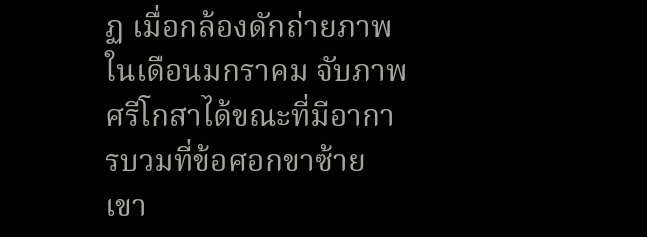ฏ เมื่อกล้องดักถ่ายภาพในเดือนมกราคม จับภาพศรีโกสาได้ขณะที่มีอาการบวมที่ข้อศอกขาซ้าย เขา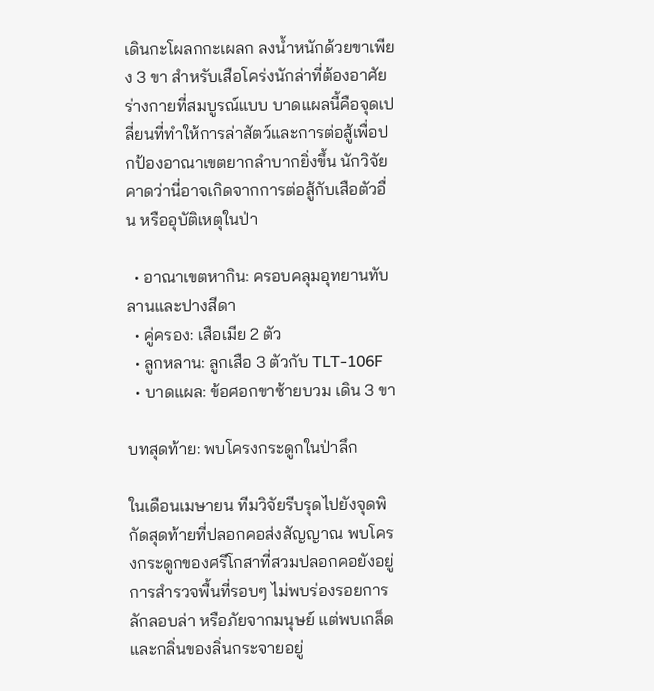เดินกะโผลกกะเผลก ลงน้ำหนักด้วยขาเพียง 3 ขา สำหรับเสือโคร่งนักล่าที่ต้องอาศัยร่างกายที่สมบูรณ์แบบ บาดแผลนี้คือจุดเปลี่ยนที่ทำให้การล่าสัตว์และการต่อสู้เพื่อปกป้องอาณาเขตยากลำบากยิ่งขึ้น นักวิจัยคาดว่านี่อาจเกิดจากการต่อสู้กับเสือตัวอื่น หรืออุบัติเหตุในป่า

  • อาณาเขตหากิน: ครอบคลุมอุทยานทับลานและปางสีดา
  • คู่ครอง: เสือเมีย 2 ตัว
  • ลูกหลาน: ลูกเสือ 3 ตัวกับ TLT-106F
  • บาดแผล: ข้อศอกขาซ้ายบวม เดิน 3 ขา

บทสุดท้าย: พบโครงกระดูกในป่าลึก

ในเดือนเมษายน ทีมวิจัยรีบรุดไปยังจุดพิกัดสุดท้ายที่ปลอกคอส่งสัญญาณ พบโครงกระดูกของศรีโกสาที่สวมปลอกคอยังอยู่ การสำรวจพื้นที่รอบๆ ไม่พบร่องรอยการลักลอบล่า หรือภัยจากมนุษย์ แต่พบเกล็ดและกลิ่นของลิ่นกระจายอยู่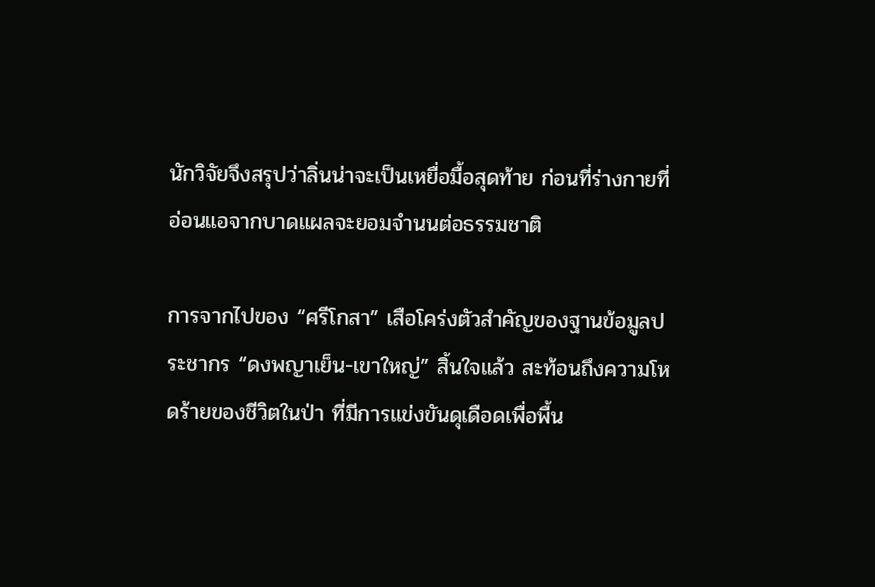นักวิจัยจึงสรุปว่าลิ่นน่าจะเป็นเหยื่อมื้อสุดท้าย ก่อนที่ร่างกายที่อ่อนแอจากบาดแผลจะยอมจำนนต่อธรรมชาติ

การจากไปของ “ศรีโกสา” เสือโคร่งตัวสำคัญของฐานข้อมูลประชากร “ดงพญาเย็น-เขาใหญ่” สิ้นใจแล้ว สะท้อนถึงความโหดร้ายของชีวิตในป่า ที่มีการแข่งขันดุเดือดเพื่อพื้น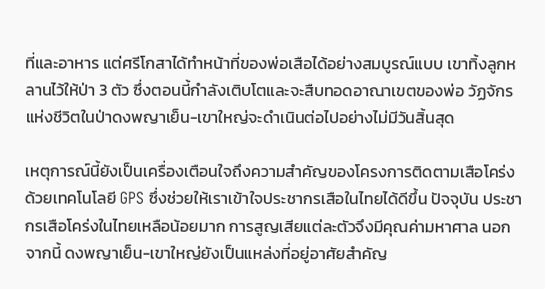ที่และอาหาร แต่ศรีโกสาได้ทำหน้าที่ของพ่อเสือได้อย่างสมบูรณ์แบบ เขาทิ้งลูกหลานไว้ให้ป่า 3 ตัว ซึ่งตอนนี้กำลังเติบโตและจะสืบทอดอาณาเขตของพ่อ วัฏจักรแห่งชีวิตในป่าดงพญาเย็น-เขาใหญ่จะดำเนินต่อไปอย่างไม่มีวันสิ้นสุด

เหตุการณ์นี้ยังเป็นเครื่องเตือนใจถึงความสำคัญของโครงการติดตามเสือโคร่งด้วยเทคโนโลยี GPS ซึ่งช่วยให้เราเข้าใจประชากรเสือในไทยได้ดีขึ้น ปัจจุบัน ประชากรเสือโคร่งในไทยเหลือน้อยมาก การสูญเสียแต่ละตัวจึงมีคุณค่ามหาศาล นอกจากนี้ ดงพญาเย็น-เขาใหญ่ยังเป็นแหล่งที่อยู่อาศัยสำคัญ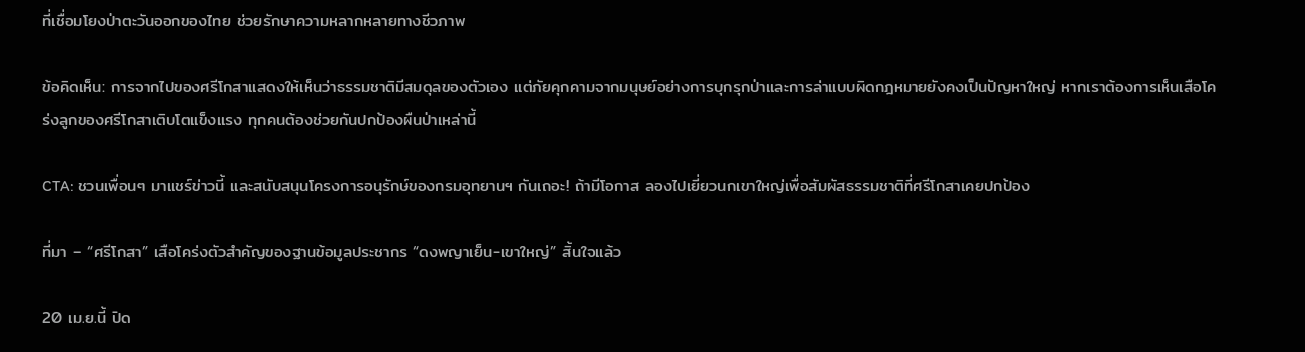ที่เชื่อมโยงป่าตะวันออกของไทย ช่วยรักษาความหลากหลายทางชีวภาพ

ข้อคิดเห็น: การจากไปของศรีโกสาแสดงให้เห็นว่าธรรมชาติมีสมดุลของตัวเอง แต่ภัยคุกคามจากมนุษย์อย่างการบุกรุกป่าและการล่าแบบผิดกฎหมายยังคงเป็นปัญหาใหญ่ หากเราต้องการเห็นเสือโคร่งลูกของศรีโกสาเติบโตแข็งแรง ทุกคนต้องช่วยกันปกป้องผืนป่าเหล่านี้

CTA: ชวนเพื่อนๆ มาแชร์ข่าวนี้ และสนับสนุนโครงการอนุรักษ์ของกรมอุทยานฯ กันเถอะ! ถ้ามีโอกาส ลองไปเยี่ยวนกเขาใหญ่เพื่อสัมผัสธรรมชาติที่ศรีโกสาเคยปกป้อง

ที่มา – “ศรีโกสา” เสือโคร่งตัวสำคัญของฐานข้อมูลประชากร “ดงพญาเย็น-เขาใหญ่” สิ้นใจแล้ว

20 เม.ย.นี้ ปิด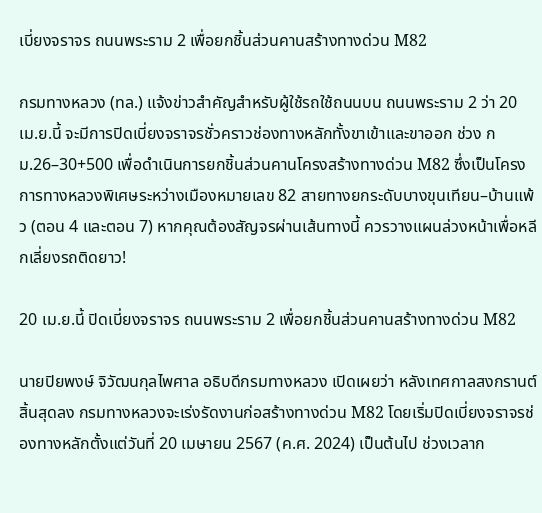เบี่ยงจราจร ถนนพระราม 2 เพื่อยกชิ้นส่วนคานสร้างทางด่วน M82

กรมทางหลวง (ทล.) แจ้งข่าวสำคัญสำหรับผู้ใช้รถใช้ถนนบน ถนนพระราม 2 ว่า 20 เม.ย.นี้ จะมีการปิดเบี่ยงจราจรชั่วคราวช่องทางหลักทั้งขาเข้าและขาออก ช่วง กม.26–30+500 เพื่อดำเนินการยกชิ้นส่วนคานโครงสร้างทางด่วน M82 ซึ่งเป็นโครงการทางหลวงพิเศษระหว่างเมืองหมายเลข 82 สายทางยกระดับบางขุนเทียน–บ้านแพ้ว (ตอน 4 และตอน 7) หากคุณต้องสัญจรผ่านเส้นทางนี้ ควรวางแผนล่วงหน้าเพื่อหลีกเลี่ยงรถติดยาว!

20 เม.ย.นี้ ปิดเบี่ยงจราจร ถนนพระราม 2 เพื่อยกชิ้นส่วนคานสร้างทางด่วน M82

นายปิยพงษ์ จิวัฒนกุลไพศาล อธิบดีกรมทางหลวง เปิดเผยว่า หลังเทศกาลสงกรานต์สิ้นสุดลง กรมทางหลวงจะเร่งรัดงานก่อสร้างทางด่วน M82 โดยเริ่มปิดเบี่ยงจราจรช่องทางหลักตั้งแต่วันที่ 20 เมษายน 2567 (ค.ศ. 2024) เป็นต้นไป ช่วงเวลาก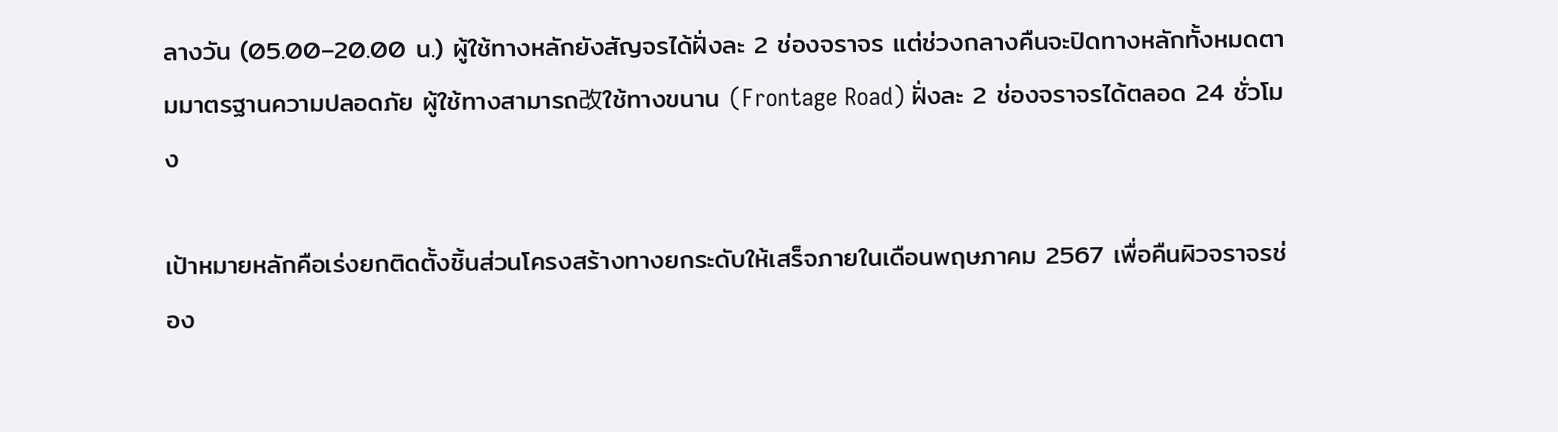ลางวัน (05.00–20.00 น.) ผู้ใช้ทางหลักยังสัญจรได้ฝั่งละ 2 ช่องจราจร แต่ช่วงกลางคืนจะปิดทางหลักทั้งหมดตามมาตรฐานความปลอดภัย ผู้ใช้ทางสามารถ改ใช้ทางขนาน (Frontage Road) ฝั่งละ 2 ช่องจราจรได้ตลอด 24 ชั่วโมง

เป้าหมายหลักคือเร่งยกติดตั้งชิ้นส่วนโครงสร้างทางยกระดับให้เสร็จภายในเดือนพฤษภาคม 2567 เพื่อคืนผิวจราจรช่อง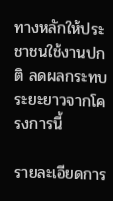ทางหลักให้ประชาชนใช้งานปกติ ลดผลกระทบระยะยาวจากโครงการนี้

รายละเอียดการ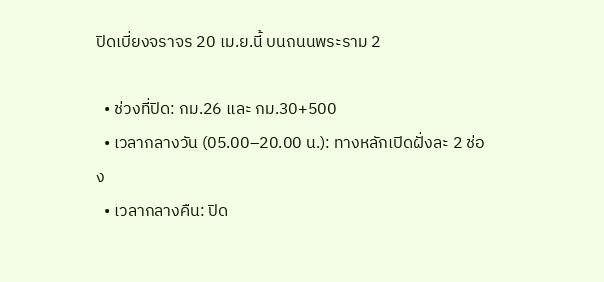ปิดเบี่ยงจราจร 20 เม.ย.นี้ บนถนนพระราม 2

  • ช่วงที่ปิด: กม.26 และ กม.30+500
  • เวลากลางวัน (05.00–20.00 น.): ทางหลักเปิดฝั่งละ 2 ช่อง
  • เวลากลางคืน: ปิด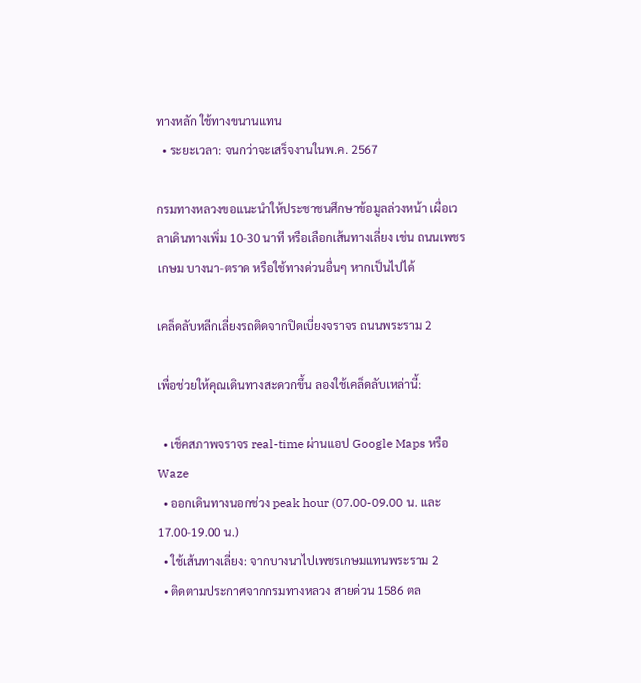ทางหลัก ใช้ทางขนานแทน
  • ระยะเวลา: จนกว่าจะเสร็จงานในพ.ค. 2567

กรมทางหลวงขอแนะนำให้ประชาชนศึกษาข้อมูลล่วงหน้า เผื่อเวลาเดินทางเพิ่ม 10-30 นาที หรือเลือกเส้นทางเลี่ยง เช่น ถนนเพชรเกษม บางนา-ตราด หรือใช้ทางด่วนอื่นๆ หากเป็นไปได้

เคล็ดลับหลีกเลี่ยงรถติดจากปิดเบี่ยงจราจร ถนนพระราม 2

เพื่อช่วยให้คุณเดินทางสะดวกขึ้น ลองใช้เคล็ดลับเหล่านี้:

  • เช็คสภาพจราจร real-time ผ่านแอป Google Maps หรือ Waze
  • ออกเดินทางนอกช่วง peak hour (07.00-09.00 น. และ 17.00-19.00 น.)
  • ใช้เส้นทางเลี่ยง: จากบางนาไปเพชรเกษมแทนพระราม 2
  • ติดตามประกาศจากกรมทางหลวง สายด่วน 1586 ตล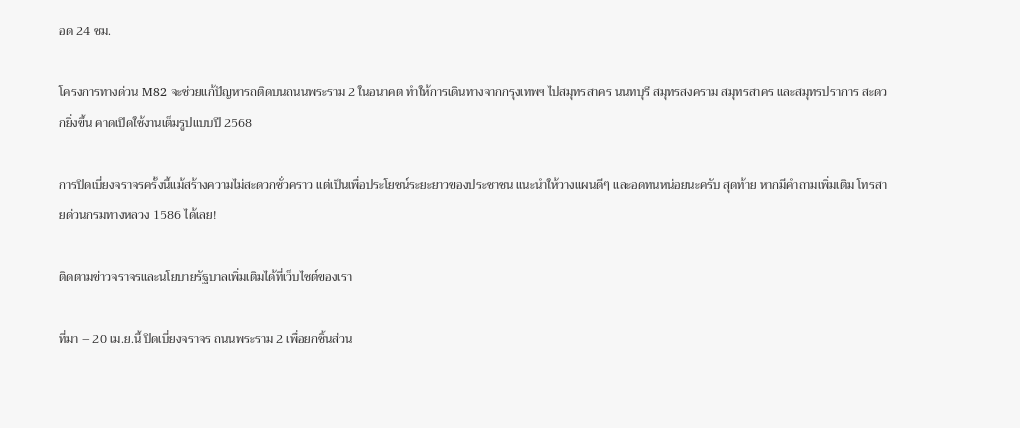อด 24 ชม.

โครงการทางด่วน M82 จะช่วยแก้ปัญหารถติดบนถนนพระราม 2 ในอนาคต ทำให้การเดินทางจากกรุงเทพฯ ไปสมุทรสาคร นนทบุรี สมุทรสงคราม สมุทรสาคร และสมุทรปราการ สะดวกยิ่งขึ้น คาดเปิดใช้งานเต็มรูปแบบปี 2568

การปิดเบี่ยงจราจรครั้งนี้แม้สร้างความไม่สะดวกชั่วคราว แต่เป็นเพื่อประโยชน์ระยะยาวของประชาชน แนะนำให้วางแผนดีๆ และอดทนหน่อยนะครับ สุดท้าย หากมีคำถามเพิ่มเติม โทรสายด่วนกรมทางหลวง 1586 ได้เลย!

ติดตามข่าวจราจรและนโยบายรัฐบาลเพิ่มเติมได้ที่เว็บไซต์ของเรา

ที่มา – 20 เม.ย.นี้ ปิดเบี่ยงจราจร ถนนพระราม 2 เพื่อยกชิ้นส่วน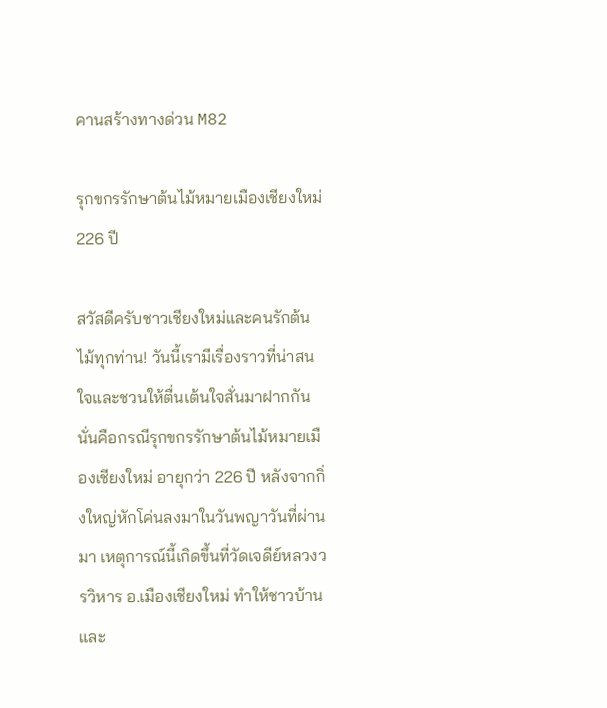คานสร้างทางด่วน M82

รุกขกรรักษาต้นไม้หมายเมืองเชียงใหม่ 226 ปี

สวัสดีครับชาวเชียงใหม่และคนรักต้นไม้ทุกท่าน! วันนี้เรามีเรื่องราวที่น่าสนใจและชวนให้ตื่นเต้นใจสั่นมาฝากกัน นั่นคือกรณีรุกขกรรักษาต้นไม้หมายเมืองเชียงใหม่ อายุกว่า 226 ปี หลังจากกิ่งใหญ่หักโค่นลงมาในวันพญาวันที่ผ่านมา เหตุการณ์นี้เกิดขึ้นที่วัดเจดีย์หลวงวรวิหาร อ.เมืองเชียงใหม่ ทำให้ชาวบ้านและ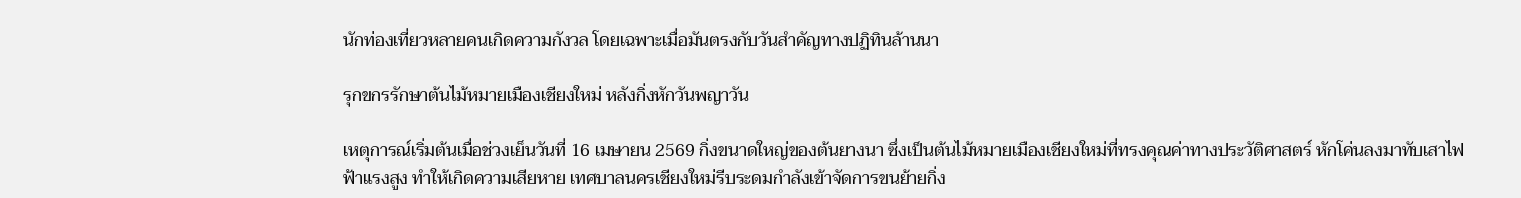นักท่องเที่ยวหลายคนเกิดความกังวล โดยเฉพาะเมื่อมันตรงกับวันสำคัญทางปฏิทินล้านนา

รุกขกรรักษาต้นไม้หมายเมืองเชียงใหม่ หลังกิ่งหักวันพญาวัน

เหตุการณ์เริ่มต้นเมื่อช่วงเย็นวันที่ 16 เมษายน 2569 กิ่งขนาดใหญ่ของต้นยางนา ซึ่งเป็นต้นไม้หมายเมืองเชียงใหม่ที่ทรงคุณค่าทางประวัติศาสตร์ หักโค่นลงมาทับเสาไฟฟ้าแรงสูง ทำให้เกิดความเสียหาย เทศบาลนครเชียงใหม่รีบระดมกำลังเข้าจัดการขนย้ายกิ่ง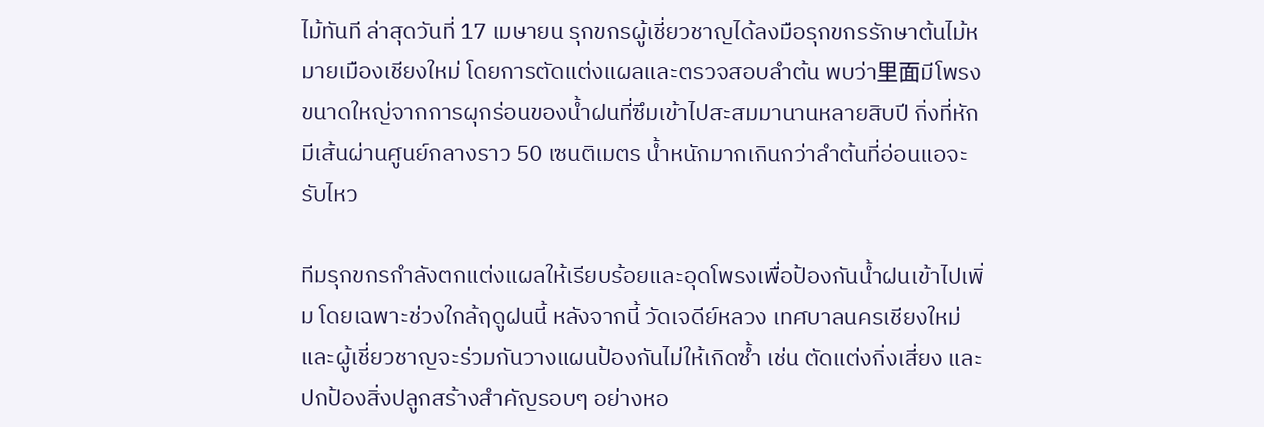ไม้ทันที ล่าสุดวันที่ 17 เมษายน รุกขกรผู้เชี่ยวชาญได้ลงมือรุกขกรรักษาต้นไม้หมายเมืองเชียงใหม่ โดยการตัดแต่งแผลและตรวจสอบลำต้น พบว่า里面มีโพรงขนาดใหญ่จากการผุกร่อนของน้ำฝนที่ซึมเข้าไปสะสมมานานหลายสิบปี กิ่งที่หักมีเส้นผ่านศูนย์กลางราว 50 เซนติเมตร น้ำหนักมากเกินกว่าลำต้นที่อ่อนแอจะรับไหว

ทีมรุกขกรกำลังตกแต่งแผลให้เรียบร้อยและอุดโพรงเพื่อป้องกันน้ำฝนเข้าไปเพิ่ม โดยเฉพาะช่วงใกล้ฤดูฝนนี้ หลังจากนี้ วัดเจดีย์หลวง เทศบาลนครเชียงใหม่ และผู้เชี่ยวชาญจะร่วมกันวางแผนป้องกันไม่ให้เกิดซ้ำ เช่น ตัดแต่งกิ่งเสี่ยง และปกป้องสิ่งปลูกสร้างสำคัญรอบๆ อย่างหอ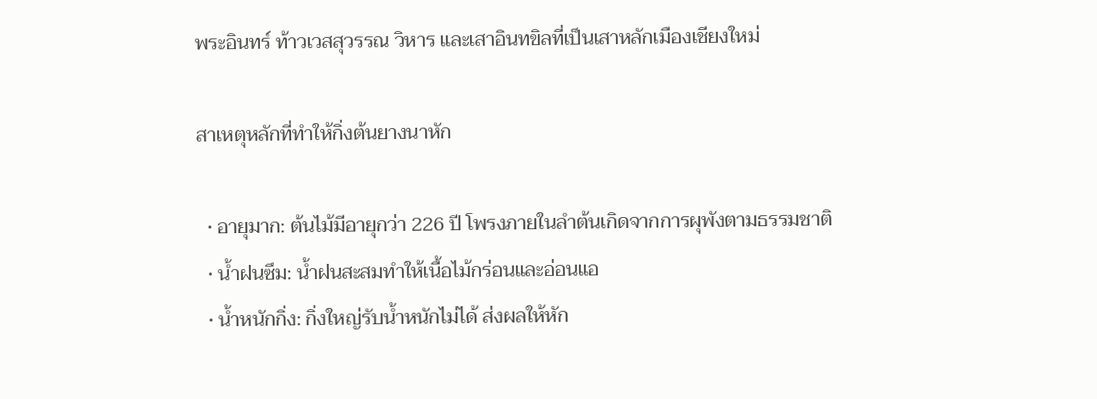พระอินทร์ ท้าวเวสสุวรรณ วิหาร และเสาอินทขิลที่เป็นเสาหลักเมืองเชียงใหม่

สาเหตุหลักที่ทำให้กิ่งต้นยางนาหัก

  • อายุมาก: ต้นไม้มีอายุกว่า 226 ปี โพรงภายในลำต้นเกิดจากการผุพังตามธรรมชาติ
  • น้ำฝนซึม: น้ำฝนสะสมทำให้เนื้อไม้กร่อนและอ่อนแอ
  • น้ำหนักกิ่ง: กิ่งใหญ่รับน้ำหนักไม่ได้ ส่งผลให้หัก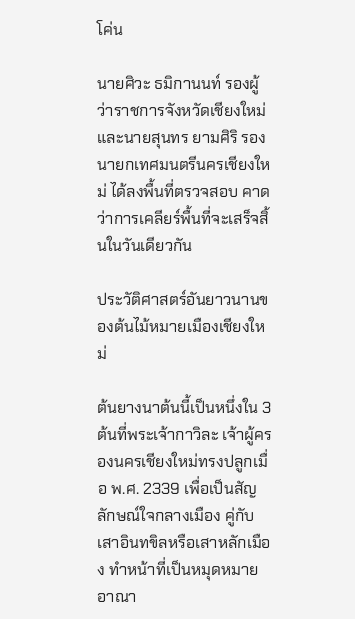โค่น

นายศิวะ ธมิกานนท์ รองผู้ว่าราชการจังหวัดเชียงใหม่ และนายสุนทร ยามศิริ รองนายกเทศมนตรีนครเชียงใหม่ ได้ลงพื้นที่ตรวจสอบ คาดว่าการเคลียร์พื้นที่จะเสร็จสิ้นในวันเดียวกัน

ประวัติศาสตร์อันยาวนานของต้นไม้หมายเมืองเชียงใหม่

ต้นยางนาต้นนี้เป็นหนึ่งใน 3 ต้นที่พระเจ้ากาวิละ เจ้าผู้ครองนครเชียงใหม่ทรงปลูกเมื่อ พ.ศ. 2339 เพื่อเป็นสัญลักษณ์ใจกลางเมือง คู่กับเสาอินทขิลหรือเสาหลักเมือง ทำหน้าที่เป็นหมุดหมายอาณา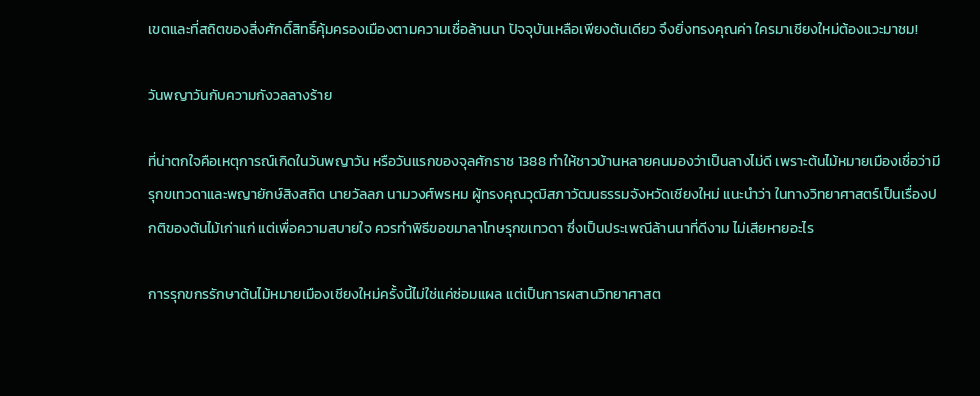เขตและที่สถิตของสิ่งศักดิ์สิทธิ์คุ้มครองเมืองตามความเชื่อล้านนา ปัจจุบันเหลือเพียงต้นเดียว จึงยิ่งทรงคุณค่า ใครมาเชียงใหม่ต้องแวะมาชม!

วันพญาวันกับความกังวลลางร้าย

ที่น่าตกใจคือเหตุการณ์เกิดในวันพญาวัน หรือวันแรกของจุลศักราช 1388 ทำให้ชาวบ้านหลายคนมองว่าเป็นลางไม่ดี เพราะต้นไม้หมายเมืองเชื่อว่ามีรุกขเทวดาและพญายักษ์สิงสถิต นายวัลลภ นามวงศ์พรหม ผู้ทรงคุณวุฒิสภาวัฒนธรรมจังหวัดเชียงใหม่ แนะนำว่า ในทางวิทยาศาสตร์เป็นเรื่องปกติของต้นไม้เก่าแก่ แต่เพื่อความสบายใจ ควรทำพิธีขอขมาลาโทษรุกขเทวดา ซึ่งเป็นประเพณีล้านนาที่ดีงาม ไม่เสียหายอะไร

การรุกขกรรักษาต้นไม้หมายเมืองเชียงใหม่ครั้งนี้ไม่ใช่แค่ซ่อมแผล แต่เป็นการผสานวิทยาศาสต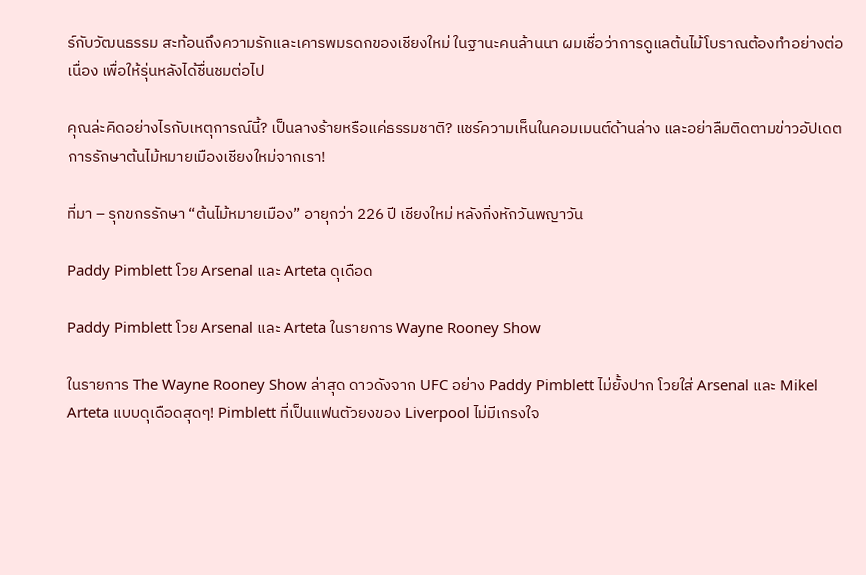ร์กับวัฒนธรรม สะท้อนถึงความรักและเคารพมรดกของเชียงใหม่ ในฐานะคนล้านนา ผมเชื่อว่าการดูแลต้นไม้โบราณต้องทำอย่างต่อเนื่อง เพื่อให้รุ่นหลังได้ชื่นชมต่อไป

คุณล่ะคิดอย่างไรกับเหตุการณ์นี้? เป็นลางร้ายหรือแค่ธรรมชาติ? แชร์ความเห็นในคอมเมนต์ด้านล่าง และอย่าลืมติดตามข่าวอัปเดตการรักษาต้นไม้หมายเมืองเชียงใหม่จากเรา!

ที่มา – รุกขกรรักษา “ต้นไม้หมายเมือง” อายุกว่า 226 ปี เชียงใหม่ หลังกิ่งหักวันพญาวัน

Paddy Pimblett โวย Arsenal และ Arteta ดุเดือด

Paddy Pimblett โวย Arsenal และ Arteta ในรายการ Wayne Rooney Show

ในรายการ The Wayne Rooney Show ล่าสุด ดาวดังจาก UFC อย่าง Paddy Pimblett ไม่ยั้งปาก โวยใส่ Arsenal และ Mikel Arteta แบบดุเดือดสุดๆ! Pimblett ที่เป็นแฟนตัวยงของ Liverpool ไม่มีเกรงใจ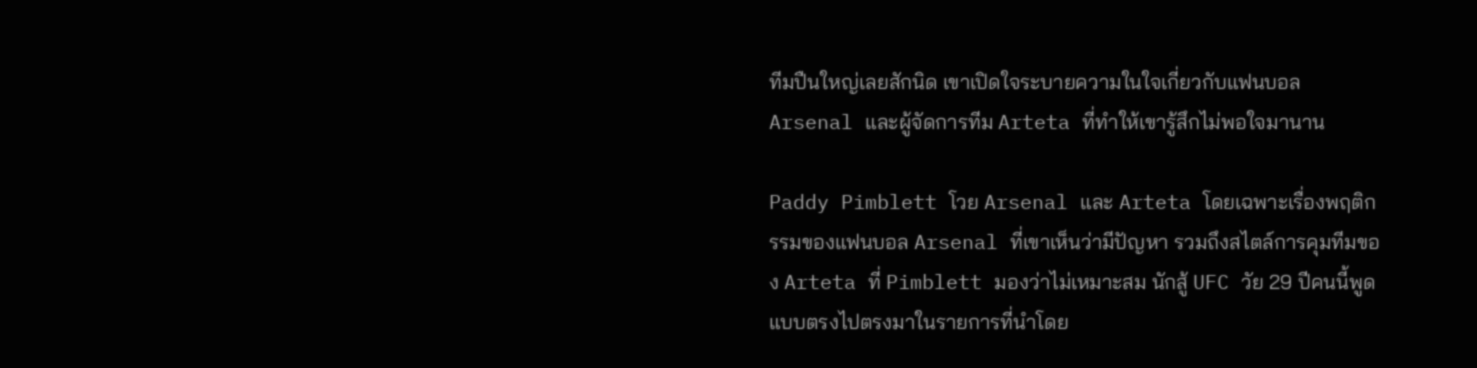ทีมปืนใหญ่เลยสักนิด เขาเปิดใจระบายความในใจเกี่ยวกับแฟนบอล Arsenal และผู้จัดการทีม Arteta ที่ทำให้เขารู้สึกไม่พอใจมานาน

Paddy Pimblett โวย Arsenal และ Arteta โดยเฉพาะเรื่องพฤติกรรมของแฟนบอล Arsenal ที่เขาเห็นว่ามีปัญหา รวมถึงสไตล์การคุมทีมของ Arteta ที่ Pimblett มองว่าไม่เหมาะสม นักสู้ UFC วัย 29 ปีคนนี้พูดแบบตรงไปตรงมาในรายการที่นำโดย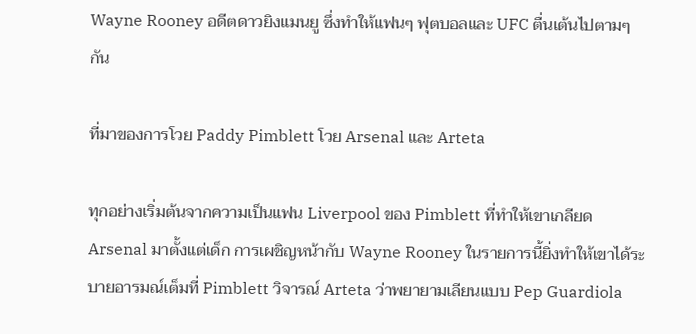Wayne Rooney อดีตดาวยิงแมนยู ซึ่งทำให้แฟนๆ ฟุตบอลและ UFC ตื่นเต้นไปตามๆ กัน

ที่มาของการโวย Paddy Pimblett โวย Arsenal และ Arteta

ทุกอย่างเริ่มต้นจากความเป็นแฟน Liverpool ของ Pimblett ที่ทำให้เขาเกลียด Arsenal มาตั้งแต่เด็ก การเผชิญหน้ากับ Wayne Rooney ในรายการนี้ยิ่งทำให้เขาได้ระบายอารมณ์เต็มที่ Pimblett วิจารณ์ Arteta ว่าพยายามเลียนแบบ Pep Guardiola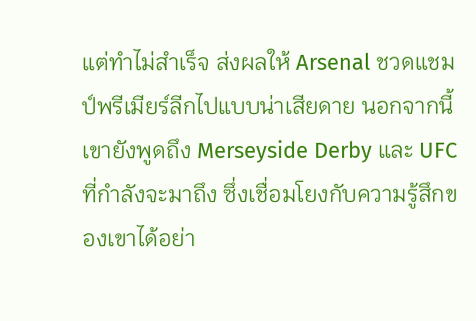แต่ทำไม่สำเร็จ ส่งผลให้ Arsenal ชวดแชมป์พรีเมียร์ลีกไปแบบน่าเสียดาย นอกจากนี้ เขายังพูดถึง Merseyside Derby และ UFC ที่กำลังจะมาถึง ซึ่งเชื่อมโยงกับความรู้สึกของเขาได้อย่า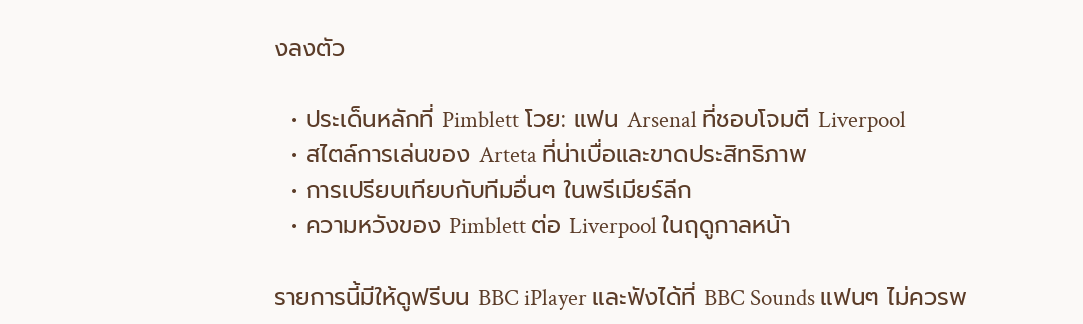งลงตัว

  • ประเด็นหลักที่ Pimblett โวย: แฟน Arsenal ที่ชอบโจมตี Liverpool
  • สไตล์การเล่นของ Arteta ที่น่าเบื่อและขาดประสิทธิภาพ
  • การเปรียบเทียบกับทีมอื่นๆ ในพรีเมียร์ลีก
  • ความหวังของ Pimblett ต่อ Liverpool ในฤดูกาลหน้า

รายการนี้มีให้ดูฟรีบน BBC iPlayer และฟังได้ที่ BBC Sounds แฟนๆ ไม่ควรพ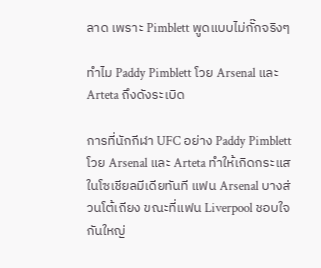ลาด เพราะ Pimblett พูดแบบไม่กั๊กจริงๆ

ทำไม Paddy Pimblett โวย Arsenal และ Arteta ถึงดังระเบิด

การที่นักกีฬา UFC อย่าง Paddy Pimblett โวย Arsenal และ Arteta ทำให้เกิดกระแสในโซเชียลมีเดียทันที แฟน Arsenal บางส่วนโต้เถียง ขณะที่แฟน Liverpool ชอบใจกันใหญ่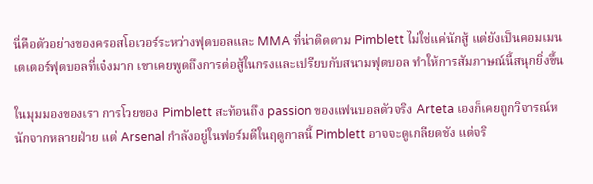นี่คือตัวอย่างของครอสโอเวอร์ระหว่างฟุตบอลและ MMA ที่น่าติดตาม Pimblett ไม่ใช่แค่นักสู้ แต่ยังเป็นคอมเมนเตเตอร์ฟุตบอลที่เจ๋งมาก เขาเคยพูดถึงการต่อสู้ในกรงและเปรียบกับสนามฟุตบอล ทำให้การสัมภาษณ์นี้สนุกยิ่งขึ้น

ในมุมมองของเรา การโวยของ Pimblett สะท้อนถึง passion ของแฟนบอลตัวจริง Arteta เองก็เคยถูกวิจารณ์หนักจากหลายฝ่าย แต่ Arsenal กำลังอยู่ในฟอร์มดีในฤดูกาลนี้ Pimblett อาจจะดูเกลียดชัง แต่จริ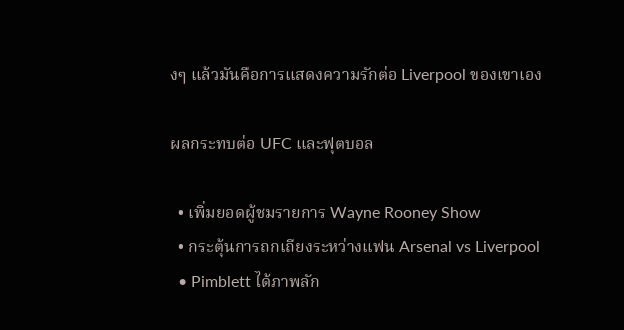งๆ แล้วมันคือการแสดงความรักต่อ Liverpool ของเขาเอง

ผลกระทบต่อ UFC และฟุตบอล

  • เพิ่มยอดผู้ชมรายการ Wayne Rooney Show
  • กระตุ้นการถกเถียงระหว่างแฟน Arsenal vs Liverpool
  • Pimblett ได้ภาพลัก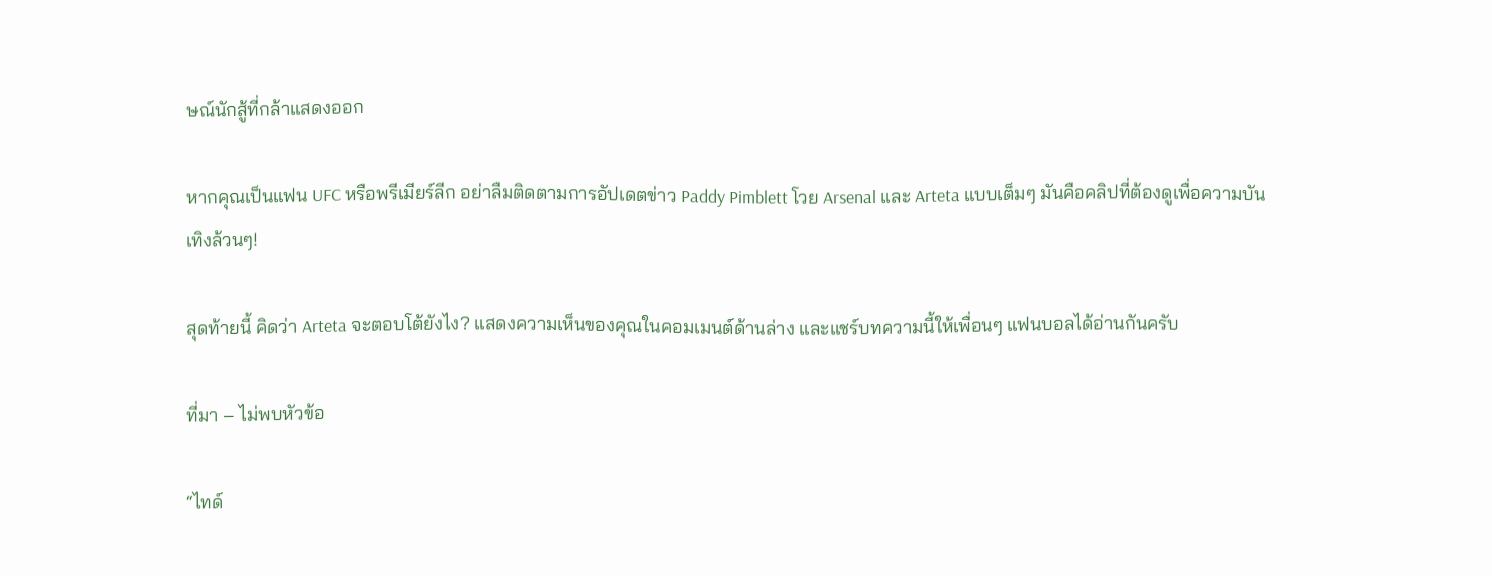ษณ์นักสู้ที่กล้าแสดงออก

หากคุณเป็นแฟน UFC หรือพรีเมียร์ลีก อย่าลืมติดตามการอัปเดตข่าว Paddy Pimblett โวย Arsenal และ Arteta แบบเต็มๆ มันคือคลิปที่ต้องดูเพื่อความบันเทิงล้วนๆ!

สุดท้ายนี้ คิดว่า Arteta จะตอบโต้ยังไง? แสดงความเห็นของคุณในคอมเมนต์ด้านล่าง และแชร์บทความนี้ให้เพื่อนๆ แฟนบอลได้อ่านกันครับ

ที่มา – ไม่พบหัวข้อ

“ไทด์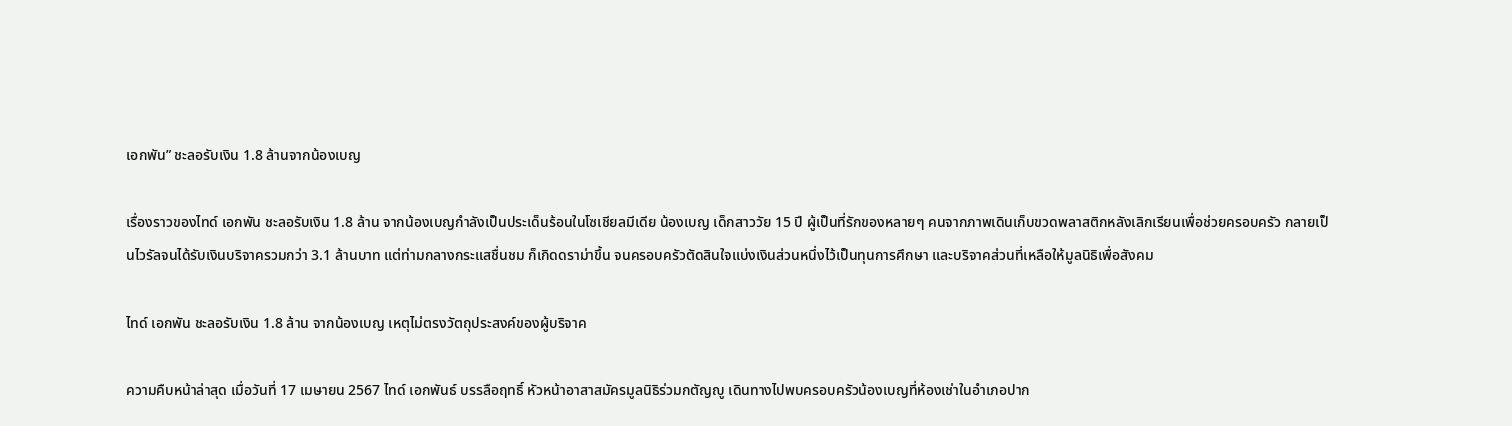เอกพัน” ชะลอรับเงิน 1.8 ล้านจากน้องเบญ

เรื่องราวของไทด์ เอกพัน ชะลอรับเงิน 1.8 ล้าน จากน้องเบญกำลังเป็นประเด็นร้อนในโซเชียลมีเดีย น้องเบญ เด็กสาววัย 15 ปี ผู้เป็นที่รักของหลายๆ คนจากภาพเดินเก็บขวดพลาสติกหลังเลิกเรียนเพื่อช่วยครอบครัว กลายเป็นไวรัลจนได้รับเงินบริจาครวมกว่า 3.1 ล้านบาท แต่ท่ามกลางกระแสชื่นชม ก็เกิดดราม่าขึ้น จนครอบครัวตัดสินใจแบ่งเงินส่วนหนึ่งไว้เป็นทุนการศึกษา และบริจาคส่วนที่เหลือให้มูลนิธิเพื่อสังคม

ไทด์ เอกพัน ชะลอรับเงิน 1.8 ล้าน จากน้องเบญ เหตุไม่ตรงวัตถุประสงค์ของผู้บริจาค

ความคืบหน้าล่าสุด เมื่อวันที่ 17 เมษายน 2567 ไทด์ เอกพันธ์ บรรลือฤทธิ์ หัวหน้าอาสาสมัครมูลนิธิร่วมกตัญญู เดินทางไปพบครอบครัวน้องเบญที่ห้องเช่าในอำเภอปาก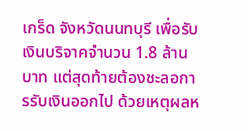เกร็ด จังหวัดนนทบุรี เพื่อรับเงินบริจาคจำนวน 1.8 ล้านบาท แต่สุดท้ายต้องชะลอการรับเงินออกไป ด้วยเหตุผลห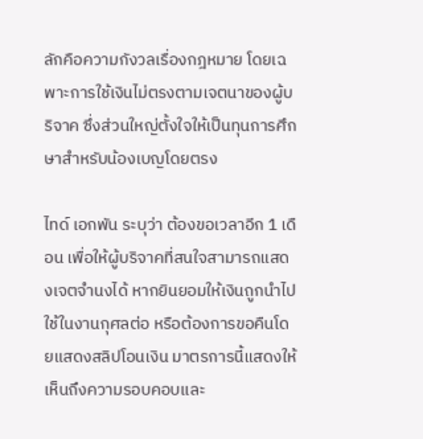ลักคือความกังวลเรื่องกฎหมาย โดยเฉพาะการใช้เงินไม่ตรงตามเจตนาของผู้บริจาค ซึ่งส่วนใหญ่ตั้งใจให้เป็นทุนการศึกษาสำหรับน้องเบญโดยตรง

ไทด์ เอกพัน ระบุว่า ต้องขอเวลาอีก 1 เดือน เพื่อให้ผู้บริจาคที่สนใจสามารถแสดงเจตจำนงได้ หากยินยอมให้เงินถูกนำไปใช้ในงานกุศลต่อ หรือต้องการขอคืนโดยแสดงสลิปโอนเงิน มาตรการนี้แสดงให้เห็นถึงความรอบคอบและ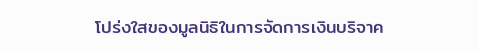โปร่งใสของมูลนิธิในการจัดการเงินบริจาค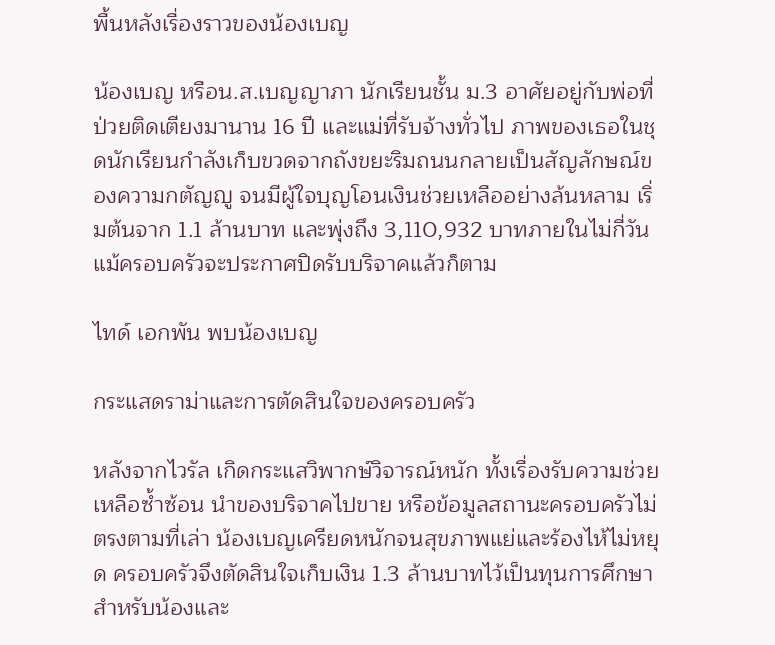พื้นหลังเรื่องราวของน้องเบญ

น้องเบญ หรือน.ส.เบญญาภา นักเรียนชั้น ม.3 อาศัยอยู่กับพ่อที่ป่วยติดเตียงมานาน 16 ปี และแม่ที่รับจ้างทั่วไป ภาพของเธอในชุดนักเรียนกำลังเก็บขวดจากถังขยะริมถนนกลายเป็นสัญลักษณ์ของความกตัญญู จนมีผู้ใจบุญโอนเงินช่วยเหลืออย่างล้นหลาม เริ่มต้นจาก 1.1 ล้านบาท และพุ่งถึง 3,110,932 บาทภายในไม่กี่วัน แม้ครอบครัวจะประกาศปิดรับบริจาคแล้วก็ตาม

ไทด์ เอกพัน พบน้องเบญ

กระแสดราม่าและการตัดสินใจของครอบครัว

หลังจากไวรัล เกิดกระแสวิพากษ์วิจารณ์หนัก ทั้งเรื่องรับความช่วยเหลือซ้ำซ้อน นำของบริจาคไปขาย หรือข้อมูลสถานะครอบครัวไม่ตรงตามที่เล่า น้องเบญเครียดหนักจนสุขภาพแย่และร้องไห้ไม่หยุด ครอบครัวจึงตัดสินใจเก็บเงิน 1.3 ล้านบาทไว้เป็นทุนการศึกษาสำหรับน้องและ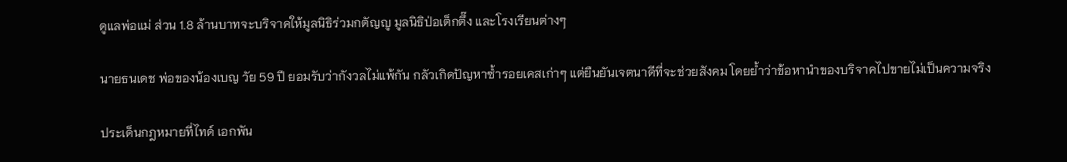ดูแลพ่อแม่ ส่วน 1.8 ล้านบาทจะบริจาคให้มูลนิธิร่วมกตัญญู มูลนิธิป่อเต็กตึ๊ง และโรงเรียนต่างๆ

นายธนเดช พ่อของน้องเบญ วัย 59 ปี ยอมรับว่ากังวลไม่แพ้กัน กลัวเกิดปัญหาซ้ำรอยเคสเก่าๆ แต่ยืนยันเจตนาดีที่จะช่วยสังคม โดยย้ำว่าข้อหานำของบริจาคไปขายไม่เป็นความจริง

ประเด็นกฎหมายที่ไทด์ เอกพัน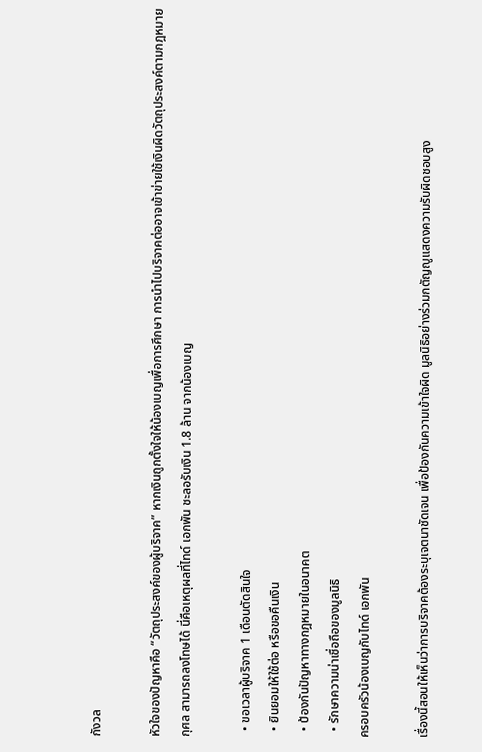กังวล

หัวใจของปัญหาคือ “วัตถุประสงค์ของผู้บริจาค” หากเงินถูกตั้งใจให้น้องเบญเพื่อการศึกษา การนำไปบริจาคต่ออาจเข้าข่ายใช้เงินผิดวัตถุประสงค์ตามกฎหมายกุศล สามารถลงโทษได้ นี่คือเหตุผลที่ไทด์ เอกพัน ชะลอรับเงิน 1.8 ล้าน จากน้องเบญ

  • ขอเวลาผู้บริจาค 1 เดือนตัดสินใจ
  • ยินยอมให้ใช้ต่อ หรือขอคืนเงิน
  • ป้องกันปัญหาทางกฎหมายในอนาคต
  • รักษาความน่าเชื่อถือของมูลนิธิ
ครอบครัวน้องเบญกับไทด์ เอกพัน

เรื่องนี้สอนให้เห็นว่าการบริจาคต้องระบุเจตนาชัดเจน เพื่อป้องกันความเข้าใจผิด มูลนิธิอย่างร่วมกตัญญูแสดงความรับผิดชอบสูง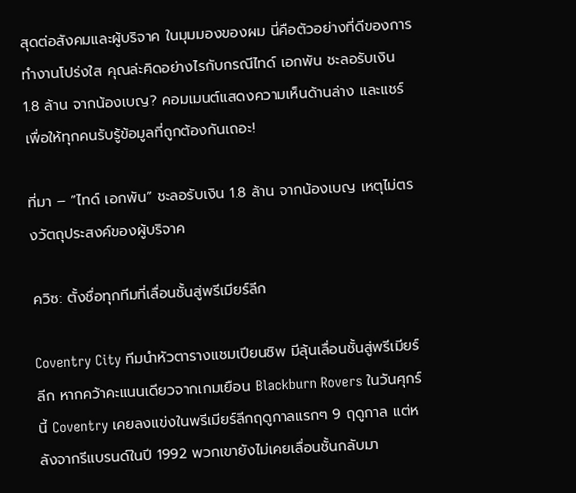สุดต่อสังคมและผู้บริจาค ในมุมมองของผม นี่คือตัวอย่างที่ดีของการทำงานโปร่งใส คุณล่ะคิดอย่างไรกับกรณีไทด์ เอกพัน ชะลอรับเงิน 1.8 ล้าน จากน้องเบญ? คอมเมนต์แสดงความเห็นด้านล่าง และแชร์เพื่อให้ทุกคนรับรู้ข้อมูลที่ถูกต้องกันเถอะ!

ที่มา – “ไทด์ เอกพัน” ชะลอรับเงิน 1.8 ล้าน จากน้องเบญ เหตุไม่ตรงวัตถุประสงค์ของผู้บริจาค

ควิซ: ตั้งชื่อทุกทีมที่เลื่อนชั้นสู่พรีเมียร์ลีก

Coventry City ทีมนำหัวตารางแชมเปียนชิพ มีลุ้นเลื่อนชั้นสู่พรีเมียร์ลีก หากคว้าคะแนนเดียวจากเกมเยือน Blackburn Rovers ในวันศุกร์นี้ Coventry เคยลงแข่งในพรีเมียร์ลีกฤดูกาลแรกๆ 9 ฤดูกาล แต่หลังจากรีแบรนด์ในปี 1992 พวกเขายังไม่เคยเลื่อนชั้นกลับมา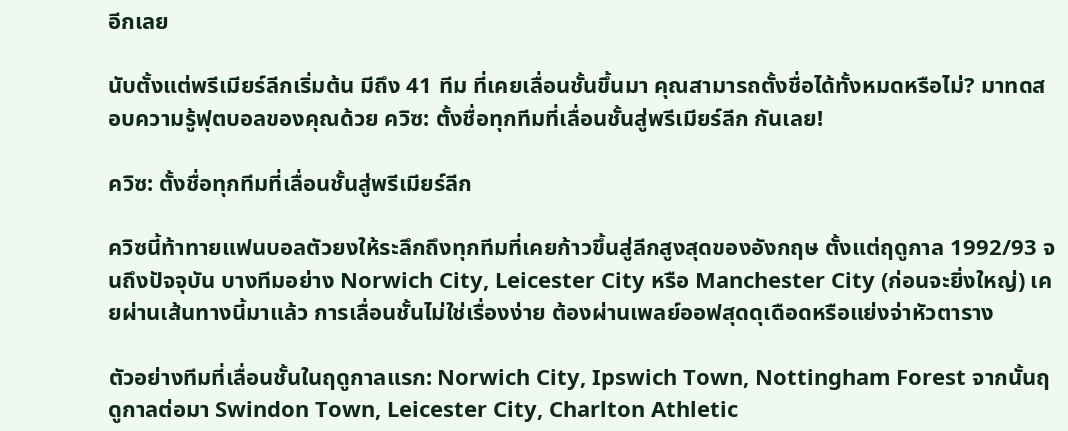อีกเลย

นับตั้งแต่พรีเมียร์ลีกเริ่มต้น มีถึง 41 ทีม ที่เคยเลื่อนชั้นขึ้นมา คุณสามารถตั้งชื่อได้ทั้งหมดหรือไม่? มาทดสอบความรู้ฟุตบอลของคุณด้วย ควิซ: ตั้งชื่อทุกทีมที่เลื่อนชั้นสู่พรีเมียร์ลีก กันเลย!

ควิซ: ตั้งชื่อทุกทีมที่เลื่อนชั้นสู่พรีเมียร์ลีก

ควิซนี้ท้าทายแฟนบอลตัวยงให้ระลึกถึงทุกทีมที่เคยก้าวขึ้นสู่ลีกสูงสุดของอังกฤษ ตั้งแต่ฤดูกาล 1992/93 จนถึงปัจจุบัน บางทีมอย่าง Norwich City, Leicester City หรือ Manchester City (ก่อนจะยิ่งใหญ่) เคยผ่านเส้นทางนี้มาแล้ว การเลื่อนชั้นไม่ใช่เรื่องง่าย ต้องผ่านเพลย์ออฟสุดดุเดือดหรือแย่งจ่าหัวตาราง

ตัวอย่างทีมที่เลื่อนชั้นในฤดูกาลแรก: Norwich City, Ipswich Town, Nottingham Forest จากนั้นฤดูกาลต่อมา Swindon Town, Leicester City, Charlton Athletic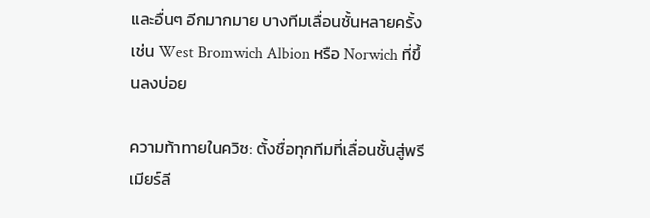และอื่นๆ อีกมากมาย บางทีมเลื่อนชั้นหลายครั้ง เช่น West Bromwich Albion หรือ Norwich ที่ขึ้นลงบ่อย

ความท้าทายในควิซ: ตั้งชื่อทุกทีมที่เลื่อนชั้นสู่พรีเมียร์ลี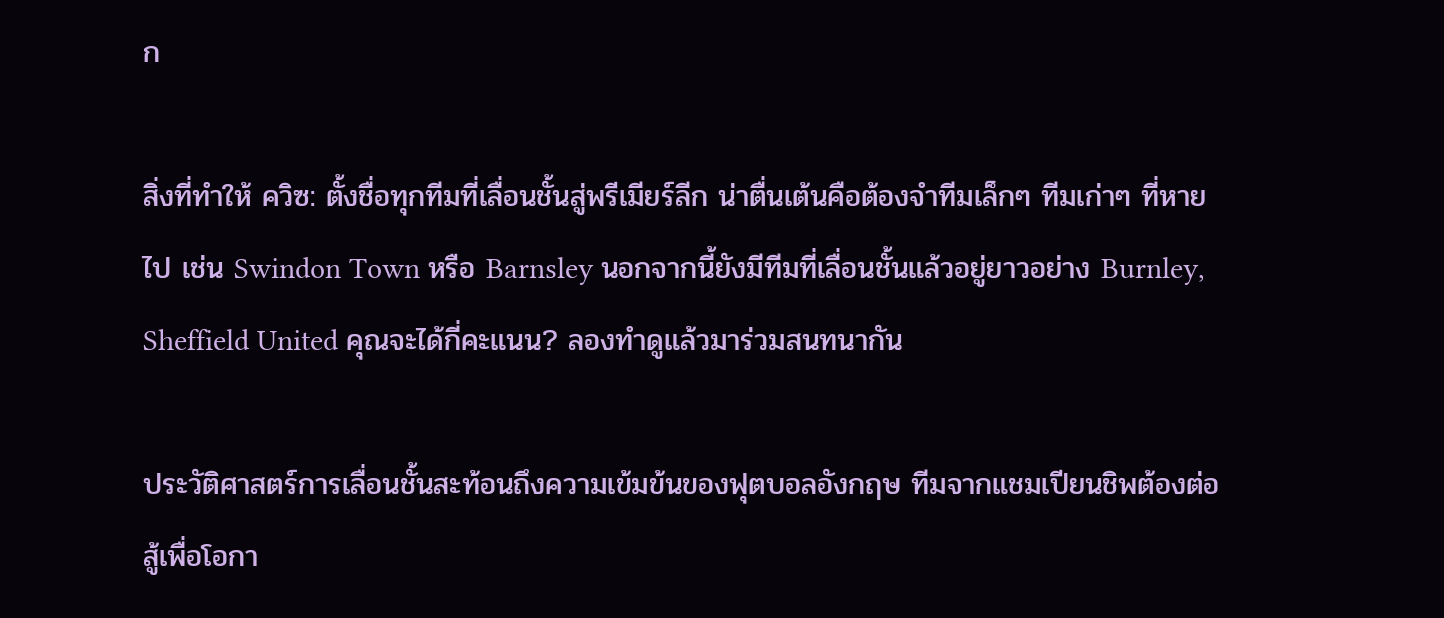ก

สิ่งที่ทำให้ ควิซ: ตั้งชื่อทุกทีมที่เลื่อนชั้นสู่พรีเมียร์ลีก น่าตื่นเต้นคือต้องจำทีมเล็กๆ ทีมเก่าๆ ที่หายไป เช่น Swindon Town หรือ Barnsley นอกจากนี้ยังมีทีมที่เลื่อนชั้นแล้วอยู่ยาวอย่าง Burnley, Sheffield United คุณจะได้กี่คะแนน? ลองทำดูแล้วมาร่วมสนทนากัน

ประวัติศาสตร์การเลื่อนชั้นสะท้อนถึงความเข้มข้นของฟุตบอลอังกฤษ ทีมจากแชมเปียนชิพต้องต่อสู้เพื่อโอกา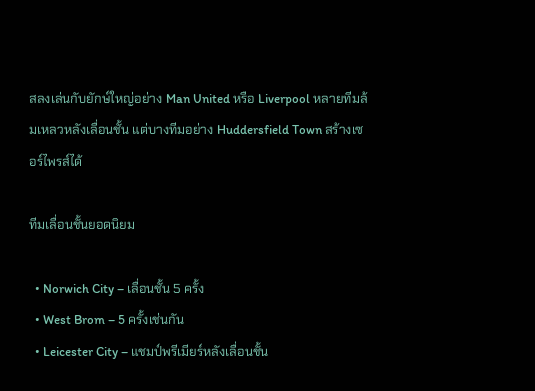สลงเล่นกับยักษ์ใหญ่อย่าง Man United หรือ Liverpool หลายทีมล้มเหลวหลังเลื่อนชั้น แต่บางทีมอย่าง Huddersfield Town สร้างเซอร์ไพรส์ได้

ทีมเลื่อนชั้นยอดนิยม

  • Norwich City – เลื่อนชั้น 5 ครั้ง
  • West Brom – 5 ครั้งเช่นกัน
  • Leicester City – แชมป์พรีเมียร์หลังเลื่อนชั้น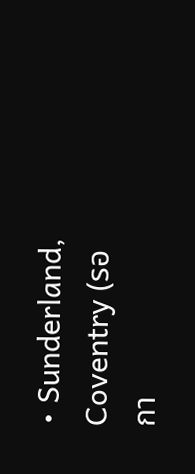• Sunderland, Coventry (รอกา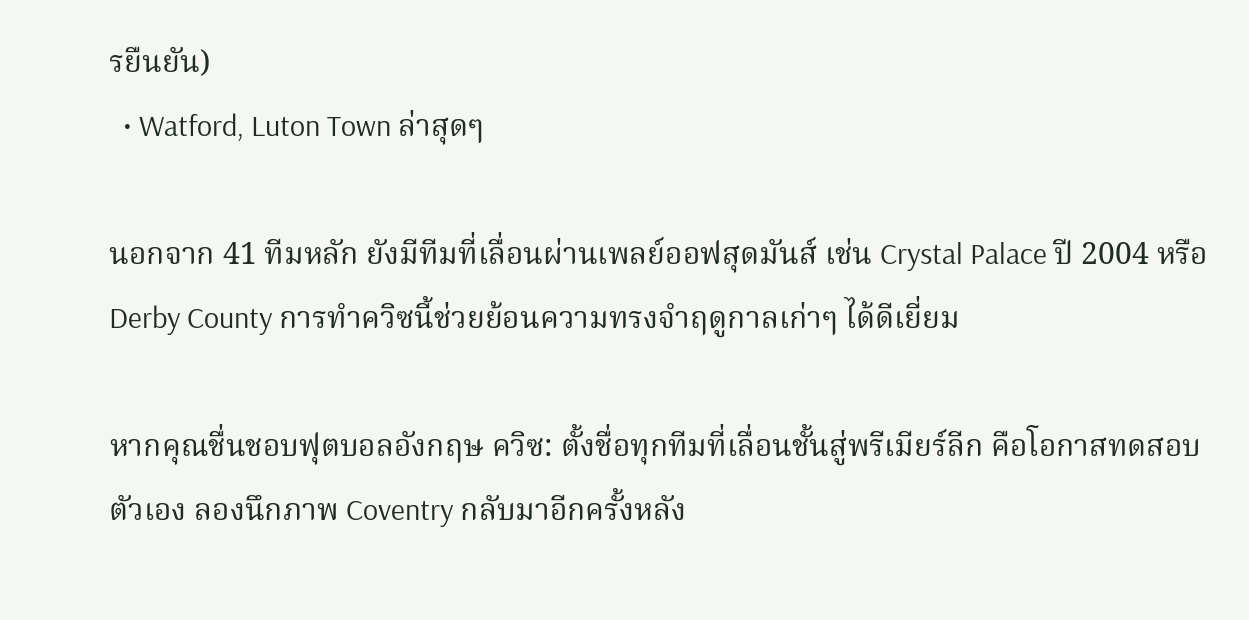รยืนยัน)
  • Watford, Luton Town ล่าสุดๆ

นอกจาก 41 ทีมหลัก ยังมีทีมที่เลื่อนผ่านเพลย์ออฟสุดมันส์ เช่น Crystal Palace ปี 2004 หรือ Derby County การทำควิซนี้ช่วยย้อนความทรงจำฤดูกาลเก่าๆ ได้ดีเยี่ยม

หากคุณชื่นชอบฟุตบอลอังกฤษ ควิซ: ตั้งชื่อทุกทีมที่เลื่อนชั้นสู่พรีเมียร์ลีก คือโอกาสทดสอบตัวเอง ลองนึกภาพ Coventry กลับมาอีกครั้งหลัง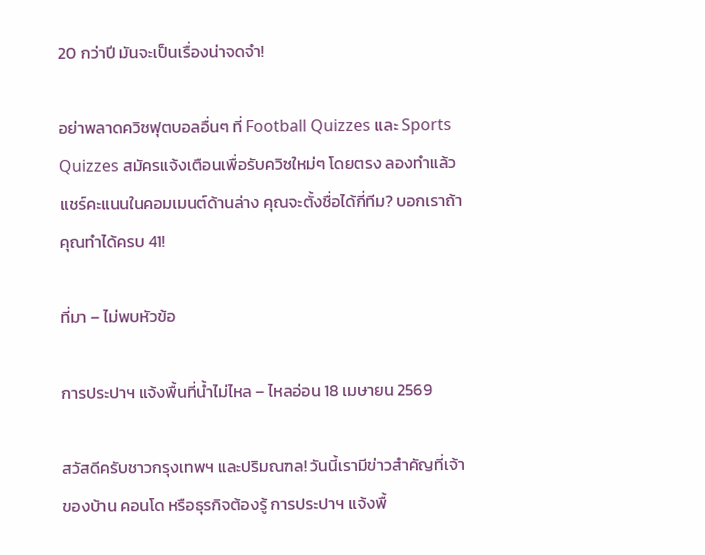20 กว่าปี มันจะเป็นเรื่องน่าจดจำ!

อย่าพลาดควิซฟุตบอลอื่นๆ ที่ Football Quizzes และ Sports Quizzes สมัครแจ้งเตือนเพื่อรับควิซใหม่ๆ โดยตรง ลองทำแล้วแชร์คะแนนในคอมเมนต์ด้านล่าง คุณจะตั้งชื่อได้กี่ทีม? บอกเราถ้าคุณทำได้ครบ 41!

ที่มา – ไม่พบหัวข้อ

การประปาฯ แจ้งพื้นที่น้ำไม่ไหล – ไหลอ่อน 18 เมษายน 2569

สวัสดีครับชาวกรุงเทพฯ และปริมณฑล! วันนี้เรามีข่าวสำคัญที่เจ้าของบ้าน คอนโด หรือธุรกิจต้องรู้ การประปาฯ แจ้งพื้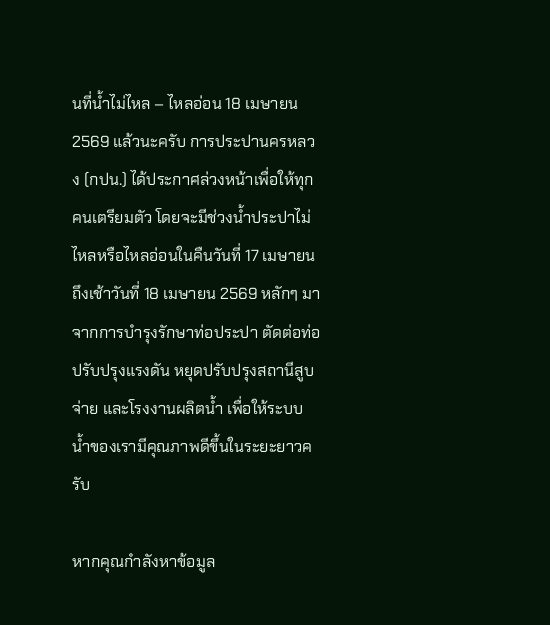นที่น้ำไม่ไหล – ไหลอ่อน 18 เมษายน 2569 แล้วนะครับ การประปานครหลวง (กปน.) ได้ประกาศล่วงหน้าเพื่อให้ทุกคนเตรียมตัว โดยจะมีช่วงน้ำประปาไม่ไหลหรือไหลอ่อนในคืนวันที่ 17 เมษายน ถึงเช้าวันที่ 18 เมษายน 2569 หลักๆ มาจากการบำรุงรักษาท่อประปา ตัดต่อท่อ ปรับปรุงแรงดัน หยุดปรับปรุงสถานีสูบจ่าย และโรงงานผลิตน้ำ เพื่อให้ระบบน้ำของเรามีคุณภาพดีขึ้นในระยะยาวครับ

หากคุณกำลังหาข้อมูล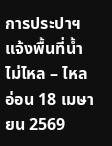การประปาฯ แจ้งพื้นที่น้ำไม่ไหล – ไหลอ่อน 18 เมษายน 2569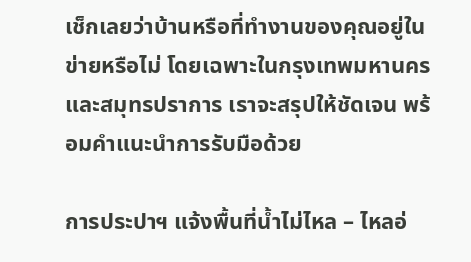เช็กเลยว่าบ้านหรือที่ทำงานของคุณอยู่ในข่ายหรือไม่ โดยเฉพาะในกรุงเทพมหานครและสมุทรปราการ เราจะสรุปให้ชัดเจน พร้อมคำแนะนำการรับมือด้วย

การประปาฯ แจ้งพื้นที่น้ำไม่ไหล – ไหลอ่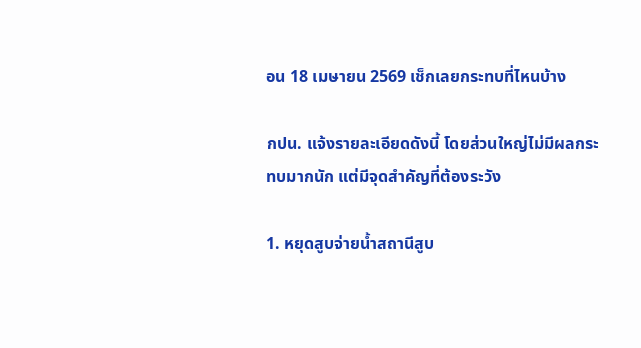อน 18 เมษายน 2569 เช็กเลยกระทบที่ไหนบ้าง

กปน. แจ้งรายละเอียดดังนี้ โดยส่วนใหญ่ไม่มีผลกระทบมากนัก แต่มีจุดสำคัญที่ต้องระวัง

1. หยุดสูบจ่ายน้ำสถานีสูบ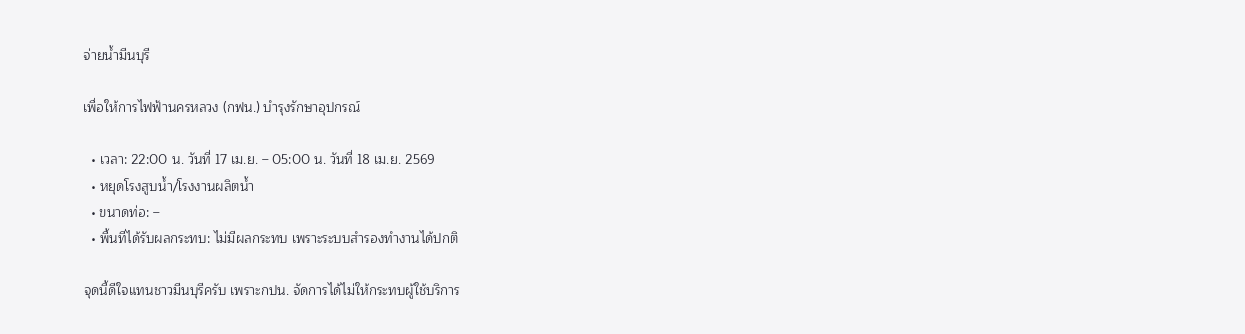จ่ายน้ำมีนบุรี

เพื่อให้การไฟฟ้านครหลวง (กฟน.) บำรุงรักษาอุปกรณ์

  • เวลา: 22:00 น. วันที่ 17 เม.ย. – 05:00 น. วันที่ 18 เม.ย. 2569
  • หยุดโรงสูบน้ำ/โรงงานผลิตน้ำ
  • ขนาดท่อ: –
  • พื้นที่ได้รับผลกระทบ: ไม่มีผลกระทบ เพราะระบบสำรองทำงานได้ปกติ

จุดนี้ดีใจแทนชาวมีนบุรีครับ เพราะกปน. จัดการได้ไม่ให้กระทบผู้ใช้บริการ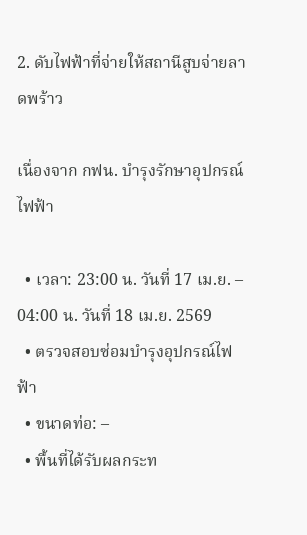2. ดับไฟฟ้าที่จ่ายให้สถานีสูบจ่ายลาดพร้าว

เนื่องจาก กฟน. บำรุงรักษาอุปกรณ์ไฟฟ้า

  • เวลา: 23:00 น. วันที่ 17 เม.ย. – 04:00 น. วันที่ 18 เม.ย. 2569
  • ตรวจสอบซ่อมบำรุงอุปกรณ์ไฟฟ้า
  • ขนาดท่อ: –
  • พื้นที่ได้รับผลกระท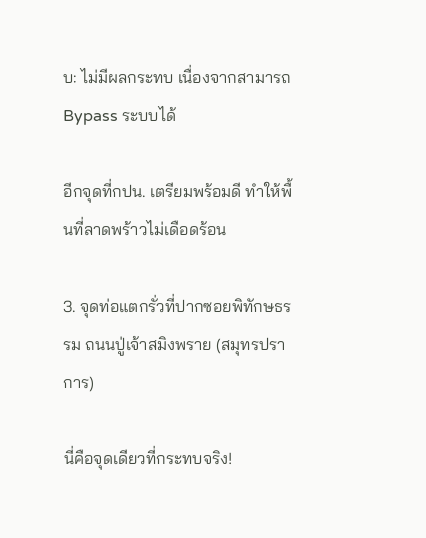บ: ไม่มีผลกระทบ เนื่องจากสามารถ Bypass ระบบได้

อีกจุดที่กปน. เตรียมพร้อมดี ทำให้พื้นที่ลาดพร้าวไม่เดือดร้อน

3. จุดท่อแตกรั่วที่ปากซอยพิทักษธรรม ถนนปู่เจ้าสมิงพราย (สมุทรปราการ)

นี่คือจุดเดียวที่กระทบจริง!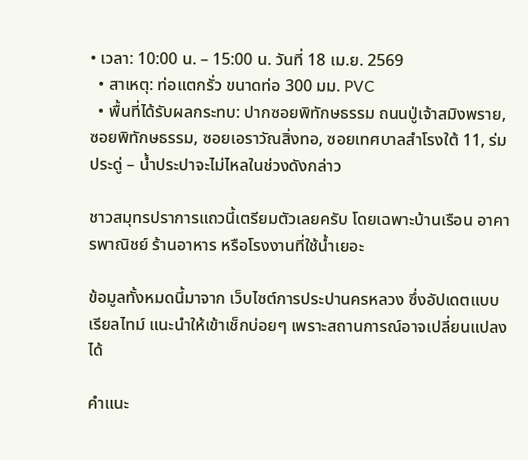• เวลา: 10:00 น. – 15:00 น. วันที่ 18 เม.ย. 2569
  • สาเหตุ: ท่อแตกรั่ว ขนาดท่อ 300 มม. PVC
  • พื้นที่ได้รับผลกระทบ: ปากซอยพิทักษธรรม ถนนปู่เจ้าสมิงพราย, ซอยพิทักษธรรม, ซอยเอราวัณสิ่งทอ, ซอยเทศบาลสำโรงใต้ 11, ร่มประดู่ – น้ำประปาจะไม่ไหลในช่วงดังกล่าว

ชาวสมุทรปราการแถวนี้เตรียมตัวเลยครับ โดยเฉพาะบ้านเรือน อาคารพาณิชย์ ร้านอาหาร หรือโรงงานที่ใช้น้ำเยอะ

ข้อมูลทั้งหมดนี้มาจาก เว็บไซต์การประปานครหลวง ซึ่งอัปเดตแบบเรียลไทม์ แนะนำให้เข้าเช็กบ่อยๆ เพราะสถานการณ์อาจเปลี่ยนแปลงได้

คำแนะ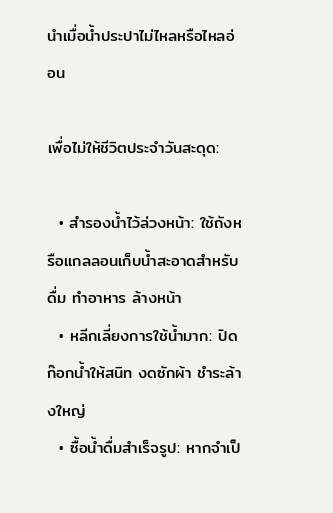นำเมื่อน้ำประปาไม่ไหลหรือไหลอ่อน

เพื่อไม่ให้ชีวิตประจำวันสะดุด:

  • สำรองน้ำไว้ล่วงหน้า: ใช้ถังหรือแกลลอนเก็บน้ำสะอาดสำหรับดื่ม ทำอาหาร ล้างหน้า
  • หลีกเลี่ยงการใช้น้ำมาก: ปิดก๊อกน้ำให้สนิท งดซักผ้า ชำระล้างใหญ่
  • ซื้อน้ำดื่มสำเร็จรูป: หากจำเป็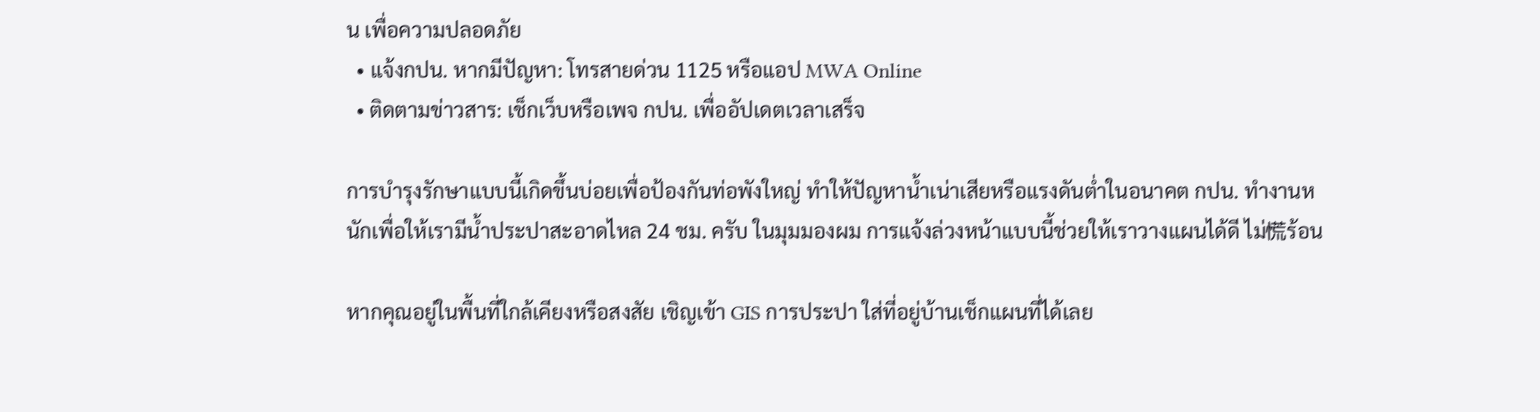น เพื่อความปลอดภัย
  • แจ้งกปน. หากมีปัญหา: โทรสายด่วน 1125 หรือแอป MWA Online
  • ติดตามข่าวสาร: เช็กเว็บหรือเพจ กปน. เพื่ออัปเดตเวลาเสร็จ

การบำรุงรักษาแบบนี้เกิดขึ้นบ่อยเพื่อป้องกันท่อพังใหญ่ ทำให้ปัญหาน้ำเน่าเสียหรือแรงดันต่ำในอนาคต กปน. ทำงานหนักเพื่อให้เรามีน้ำประปาสะอาดไหล 24 ชม. ครับ ในมุมมองผม การแจ้งล่วงหน้าแบบนี้ช่วยให้เราวางแผนได้ดี ไม่慌ร้อน

หากคุณอยู่ในพื้นที่ใกล้เคียงหรือสงสัย เชิญเข้า GIS การประปา ใส่ที่อยู่บ้านเช็กแผนที่ได้เลย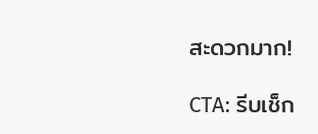สะดวกมาก!

CTA: รีบเช็ก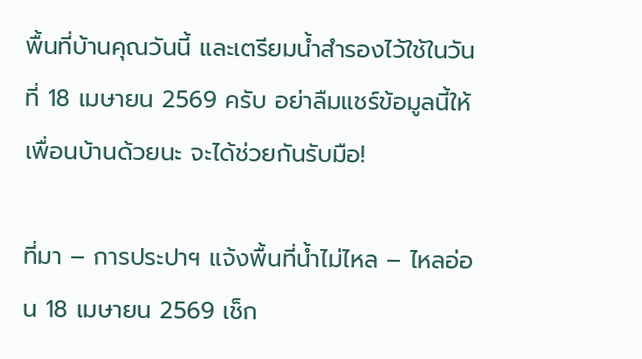พื้นที่บ้านคุณวันนี้ และเตรียมน้ำสำรองไว้ใช้ในวันที่ 18 เมษายน 2569 ครับ อย่าลืมแชร์ข้อมูลนี้ให้เพื่อนบ้านด้วยนะ จะได้ช่วยกันรับมือ!

ที่มา – การประปาฯ แจ้งพื้นที่น้ำไม่ไหล – ไหลอ่อน 18 เมษายน 2569 เช็ก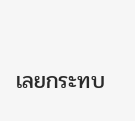เลยกระทบ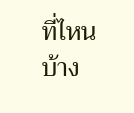ที่ไหนบ้าง